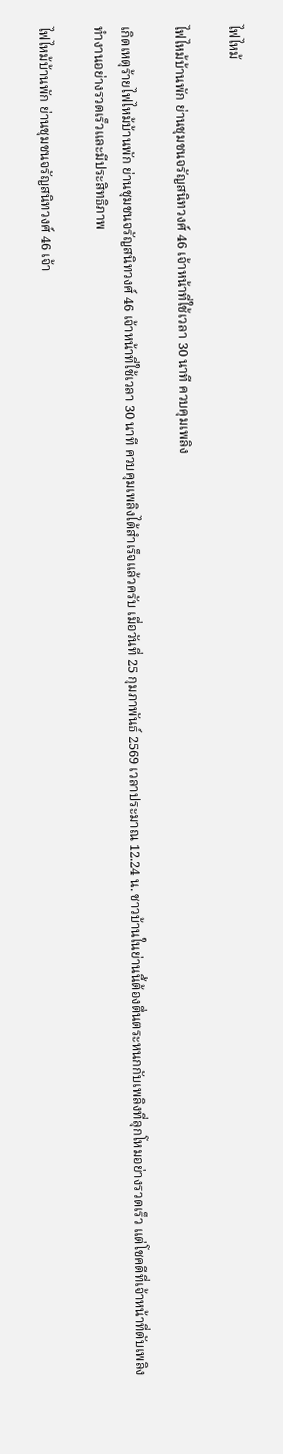ไฟไหม้

ไฟไหม้บ้านพัก ย่านชุมชนจรัญสนิทวงศ์ 46 เจ้าหน้าที่ใช้เวลา 30 นาที ควบคุมเพลิง

เกิดเหตุร้ายไฟไหม้บ้านพัก ย่านชุมชนจรัญสนิทวงศ์ 46 เจ้าหน้าที่ใช้เวลา 30 นาที ควบคุมเพลิงได้สำเร็จแล้วครับ เมื่อวันที่ 25 กุมภาพันธ์ 2569 เวลาประมาณ 12.24 น. ชาวบ้านในย่านนี้ต้องตื่นตระหนกกับเพลิงที่ลุกโหมอย่างรวดเร็ว แต่โชคดีที่เจ้าหน้าที่ดับเพลิงทำงานอย่างรวดเร็วและมีประสิทธิภาพ

ไฟไหม้บ้านพัก ย่านชุมชนจรัญสนิทวงศ์ 46 เจ้า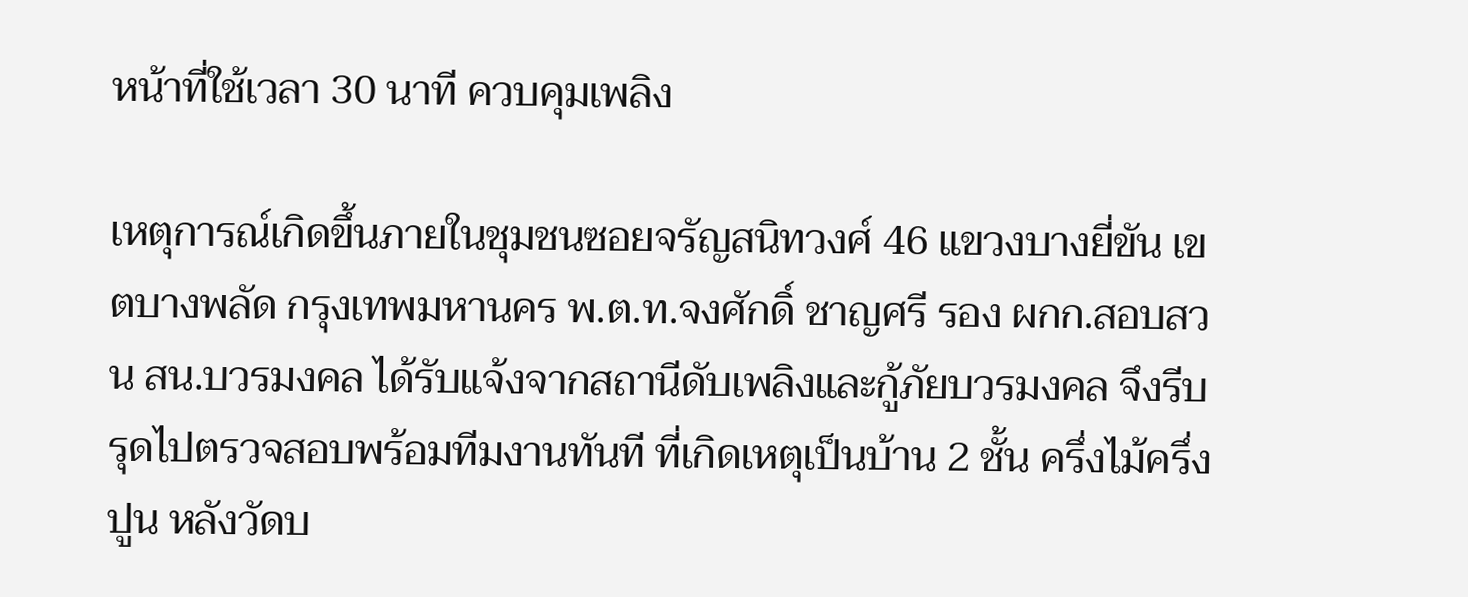หน้าที่ใช้เวลา 30 นาที ควบคุมเพลิง

เหตุการณ์เกิดขึ้นภายในชุมชนซอยจรัญสนิทวงศ์ 46 แขวงบางยี่ขัน เขตบางพลัด กรุงเทพมหานคร พ.ต.ท.จงศักดิ์ ชาญศรี รอง ผกก.สอบสวน สน.บวรมงคล ได้รับแจ้งจากสถานีดับเพลิงและกู้ภัยบวรมงคล จึงรีบรุดไปตรวจสอบพร้อมทีมงานทันที ที่เกิดเหตุเป็นบ้าน 2 ชั้น ครึ่งไม้ครึ่งปูน หลังวัดบ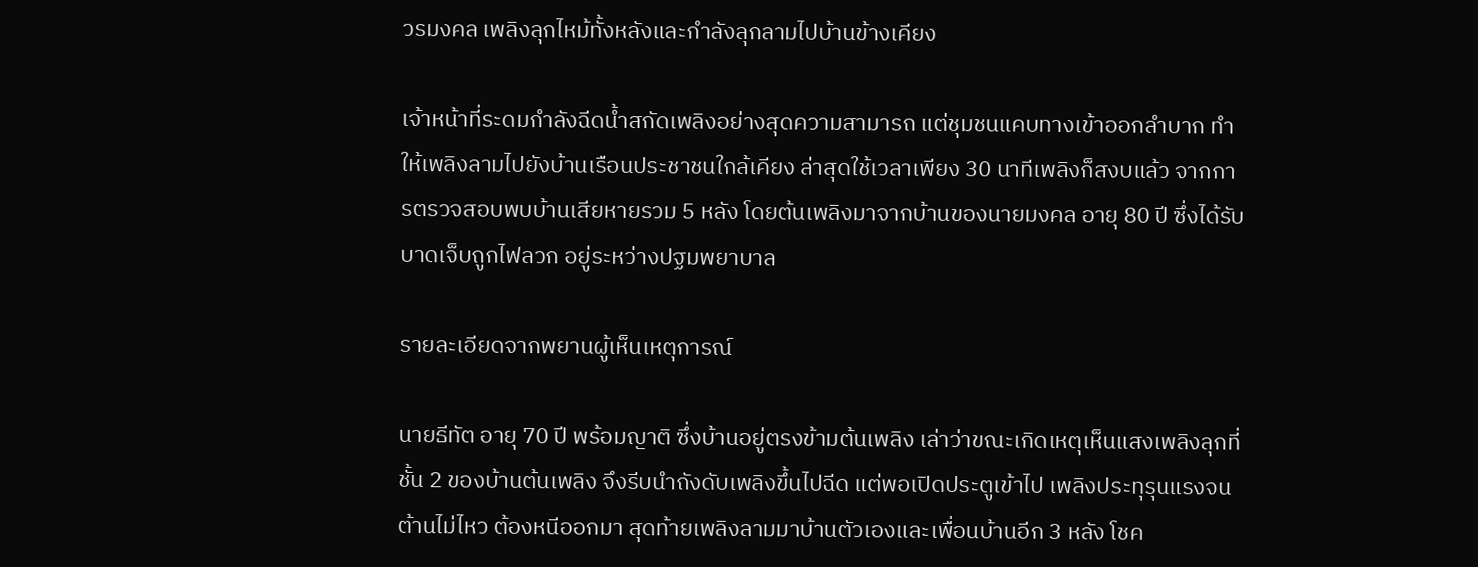วรมงคล เพลิงลุกไหม้ทั้งหลังและกำลังลุกลามไปบ้านข้างเคียง

เจ้าหน้าที่ระดมกำลังฉีดน้ำสกัดเพลิงอย่างสุดความสามารถ แต่ชุมชนแคบทางเข้าออกลำบาก ทำให้เพลิงลามไปยังบ้านเรือนประชาชนใกล้เคียง ล่าสุดใช้เวลาเพียง 30 นาทีเพลิงก็สงบแล้ว จากการตรวจสอบพบบ้านเสียหายรวม 5 หลัง โดยต้นเพลิงมาจากบ้านของนายมงคล อายุ 80 ปี ซึ่งได้รับบาดเจ็บถูกไฟลวก อยู่ระหว่างปฐมพยาบาล

รายละเอียดจากพยานผู้เห็นเหตุการณ์

นายธีทัต อายุ 70 ปี พร้อมญาติ ซึ่งบ้านอยู่ตรงข้ามต้นเพลิง เล่าว่าขณะเกิดเหตุเห็นแสงเพลิงลุกที่ชั้น 2 ของบ้านต้นเพลิง จึงรีบนำถังดับเพลิงขึ้นไปฉีด แต่พอเปิดประตูเข้าไป เพลิงประทุรุนแรงจนต้านไม่ไหว ต้องหนีออกมา สุดท้ายเพลิงลามมาบ้านตัวเองและเพื่อนบ้านอีก 3 หลัง โชค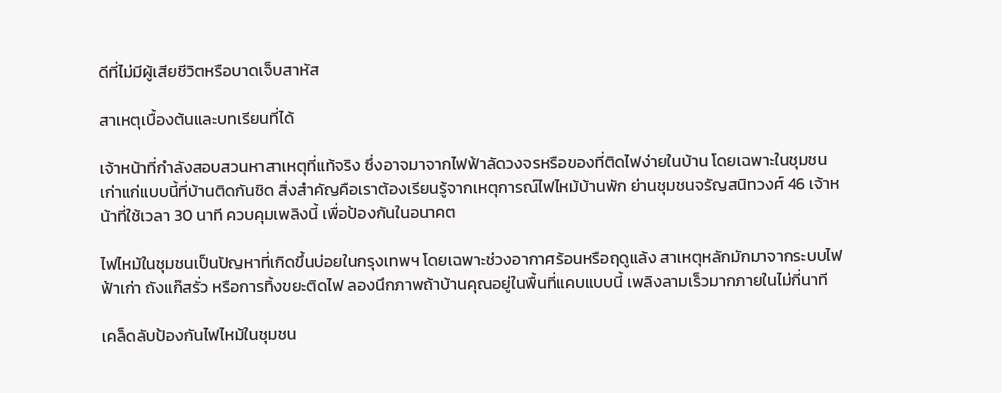ดีที่ไม่มีผู้เสียชีวิตหรือบาดเจ็บสาหัส

สาเหตุเบื้องต้นและบทเรียนที่ได้

เจ้าหน้าที่กำลังสอบสวนหาสาเหตุที่แท้จริง ซึ่งอาจมาจากไฟฟ้าลัดวงจรหรือของที่ติดไฟง่ายในบ้าน โดยเฉพาะในชุมชนเก่าแก่แบบนี้ที่บ้านติดกันชิด สิ่งสำคัญคือเราต้องเรียนรู้จากเหตุการณ์ไฟไหม้บ้านพัก ย่านชุมชนจรัญสนิทวงศ์ 46 เจ้าหน้าที่ใช้เวลา 30 นาที ควบคุมเพลิงนี้ เพื่อป้องกันในอนาคต

ไฟไหม้ในชุมชนเป็นปัญหาที่เกิดขึ้นบ่อยในกรุงเทพฯ โดยเฉพาะช่วงอากาศร้อนหรือฤดูแล้ง สาเหตุหลักมักมาจากระบบไฟฟ้าเก่า ถังแก๊สรั่ว หรือการทิ้งขยะติดไฟ ลองนึกภาพถ้าบ้านคุณอยู่ในพื้นที่แคบแบบนี้ เพลิงลามเร็วมากภายในไม่กี่นาที

เคล็ดลับป้องกันไฟไหม้ในชุมชน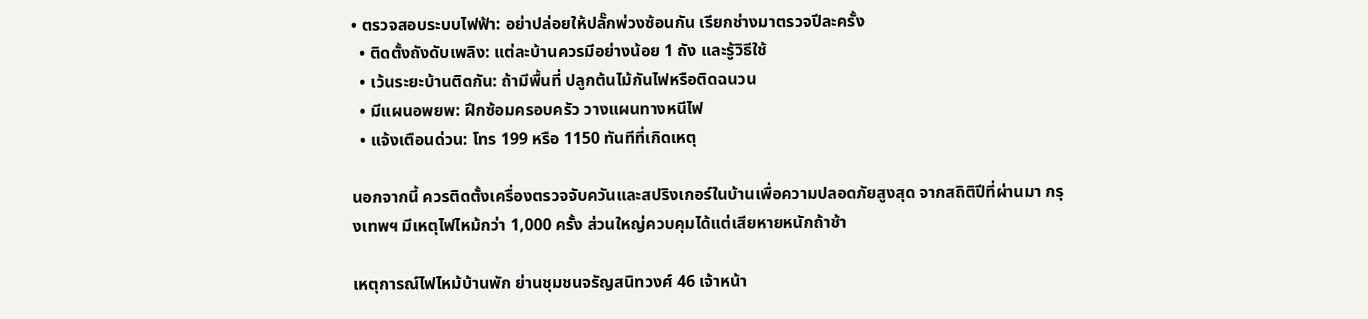• ตรวจสอบระบบไฟฟ้า: อย่าปล่อยให้ปลั๊กพ่วงซ้อนกัน เรียกช่างมาตรวจปีละครั้ง
  • ติดตั้งถังดับเพลิง: แต่ละบ้านควรมีอย่างน้อย 1 ถัง และรู้วิธีใช้
  • เว้นระยะบ้านติดกัน: ถ้ามีพื้นที่ ปลูกต้นไม้กันไฟหรือติดฉนวน
  • มีแผนอพยพ: ฝึกซ้อมครอบครัว วางแผนทางหนีไฟ
  • แจ้งเตือนด่วน: โทร 199 หรือ 1150 ทันทีที่เกิดเหตุ

นอกจากนี้ ควรติดตั้งเครื่องตรวจจับควันและสปริงเกอร์ในบ้านเพื่อความปลอดภัยสูงสุด จากสถิติปีที่ผ่านมา กรุงเทพฯ มีเหตุไฟไหม้กว่า 1,000 ครั้ง ส่วนใหญ่ควบคุมได้แต่เสียหายหนักถ้าช้า

เหตุการณ์ไฟไหม้บ้านพัก ย่านชุมชนจรัญสนิทวงศ์ 46 เจ้าหน้า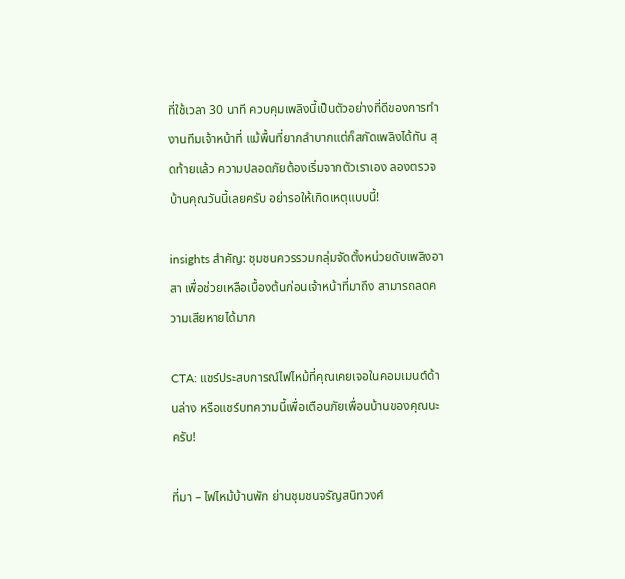ที่ใช้เวลา 30 นาที ควบคุมเพลิงนี้เป็นตัวอย่างที่ดีของการทำงานทีมเจ้าหน้าที่ แม้พื้นที่ยากลำบากแต่ก็สกัดเพลิงได้ทัน สุดท้ายแล้ว ความปลอดภัยต้องเริ่มจากตัวเราเอง ลองตรวจบ้านคุณวันนี้เลยครับ อย่ารอให้เกิดเหตุแบบนี้!

insights สำคัญ: ชุมชนควรรวมกลุ่มจัดตั้งหน่วยดับเพลิงอาสา เพื่อช่วยเหลือเบื้องต้นก่อนเจ้าหน้าที่มาถึง สามารถลดความเสียหายได้มาก

CTA: แชร์ประสบการณ์ไฟไหม้ที่คุณเคยเจอในคอมเมนต์ด้านล่าง หรือแชร์บทความนี้เพื่อเตือนภัยเพื่อนบ้านของคุณนะครับ!

ที่มา – ไฟไหม้บ้านพัก ย่านชุมชนจรัญสนิทวงศ์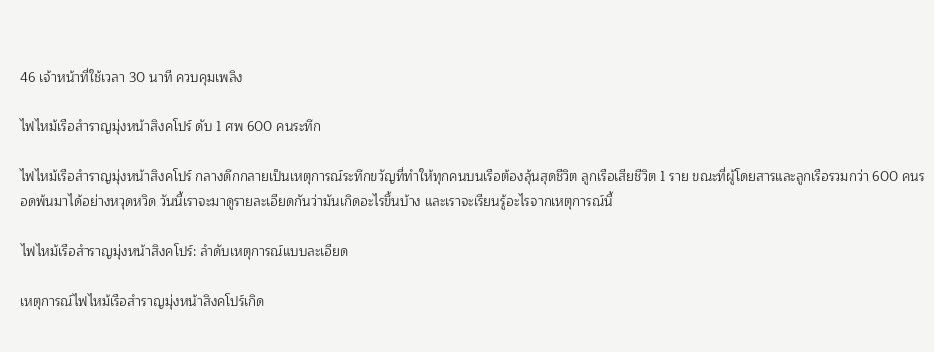46 เจ้าหน้าที่ใช้เวลา 30 นาที ควบคุมเพลิง

ไฟไหม้เรือสำราญมุ่งหน้าสิงคโปร์ ดับ 1 ศพ 600 คนระทึก

ไฟไหม้เรือสำราญมุ่งหน้าสิงคโปร์ กลางดึกกลายเป็นเหตุการณ์ระทึกขวัญที่ทำให้ทุกคนบนเรือต้องลุ้นสุดชีวิต ลูกเรือเสียชีวิต 1 ราย ขณะที่ผู้โดยสารและลูกเรือรวมกว่า 600 คนรอดพ้นมาได้อย่างหวุดหวิด วันนี้เราจะมาดูรายละเอียดกันว่ามันเกิดอะไรขึ้นบ้าง และเราจะเรียนรู้อะไรจากเหตุการณ์นี้

ไฟไหม้เรือสำราญมุ่งหน้าสิงคโปร์: ลำดับเหตุการณ์แบบละเอียด

เหตุการณ์ไฟไหม้เรือสำราญมุ่งหน้าสิงคโปร์เกิด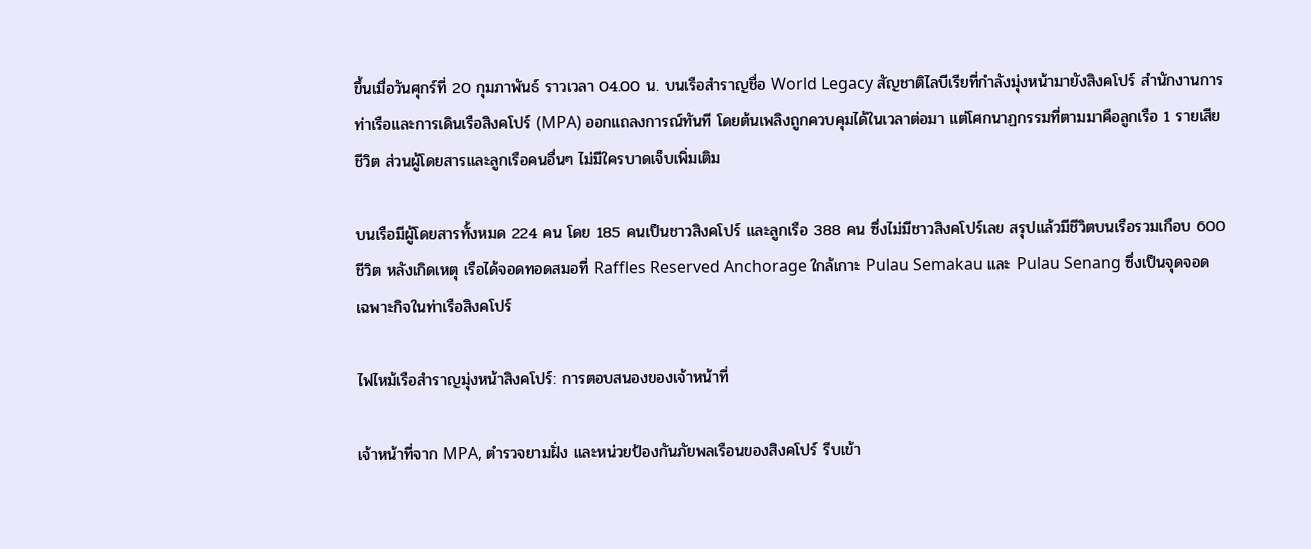ขึ้นเมื่อวันศุกร์ที่ 20 กุมภาพันธ์ ราวเวลา 04.00 น. บนเรือสำราญชื่อ World Legacy สัญชาติไลบีเรียที่กำลังมุ่งหน้ามายังสิงคโปร์ สำนักงานการท่าเรือและการเดินเรือสิงคโปร์ (MPA) ออกแถลงการณ์ทันที โดยต้นเพลิงถูกควบคุมได้ในเวลาต่อมา แต่โศกนาฏกรรมที่ตามมาคือลูกเรือ 1 รายเสียชีวิต ส่วนผู้โดยสารและลูกเรือคนอื่นๆ ไม่มีใครบาดเจ็บเพิ่มเติม

บนเรือมีผู้โดยสารทั้งหมด 224 คน โดย 185 คนเป็นชาวสิงคโปร์ และลูกเรือ 388 คน ซึ่งไม่มีชาวสิงคโปร์เลย สรุปแล้วมีชีวิตบนเรือรวมเกือบ 600 ชีวิต หลังเกิดเหตุ เรือได้จอดทอดสมอที่ Raffles Reserved Anchorage ใกล้เกาะ Pulau Semakau และ Pulau Senang ซึ่งเป็นจุดจอดเฉพาะกิจในท่าเรือสิงคโปร์

ไฟไหม้เรือสำราญมุ่งหน้าสิงคโปร์: การตอบสนองของเจ้าหน้าที่

เจ้าหน้าที่จาก MPA, ตำรวจยามฝั่ง และหน่วยป้องกันภัยพลเรือนของสิงคโปร์ รีบเข้า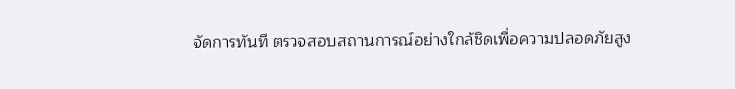จัดการทันที ตรวจสอบสถานการณ์อย่างใกล้ชิดเพื่อความปลอดภัยสูง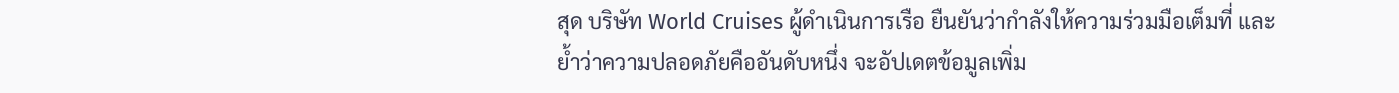สุด บริษัท World Cruises ผู้ดำเนินการเรือ ยืนยันว่ากำลังให้ความร่วมมือเต็มที่ และย้ำว่าความปลอดภัยคืออันดับหนึ่ง จะอัปเดตข้อมูลเพิ่ม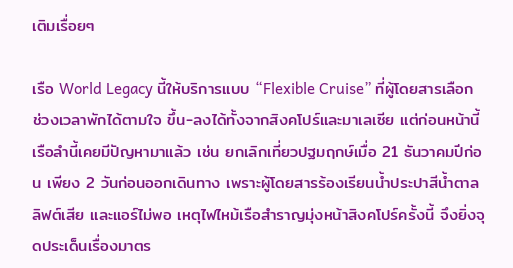เติมเรื่อยๆ

เรือ World Legacy นี้ให้บริการแบบ “Flexible Cruise” ที่ผู้โดยสารเลือกช่วงเวลาพักได้ตามใจ ขึ้น-ลงได้ทั้งจากสิงคโปร์และมาเลเซีย แต่ก่อนหน้านี้ เรือลำนี้เคยมีปัญหามาแล้ว เช่น ยกเลิกเที่ยวปฐมฤกษ์เมื่อ 21 ธันวาคมปีก่อน เพียง 2 วันก่อนออกเดินทาง เพราะผู้โดยสารร้องเรียนน้ำประปาสีน้ำตาล ลิฟต์เสีย และแอร์ไม่พอ เหตุไฟไหม้เรือสำราญมุ่งหน้าสิงคโปร์ครั้งนี้ จึงยิ่งจุดประเด็นเรื่องมาตร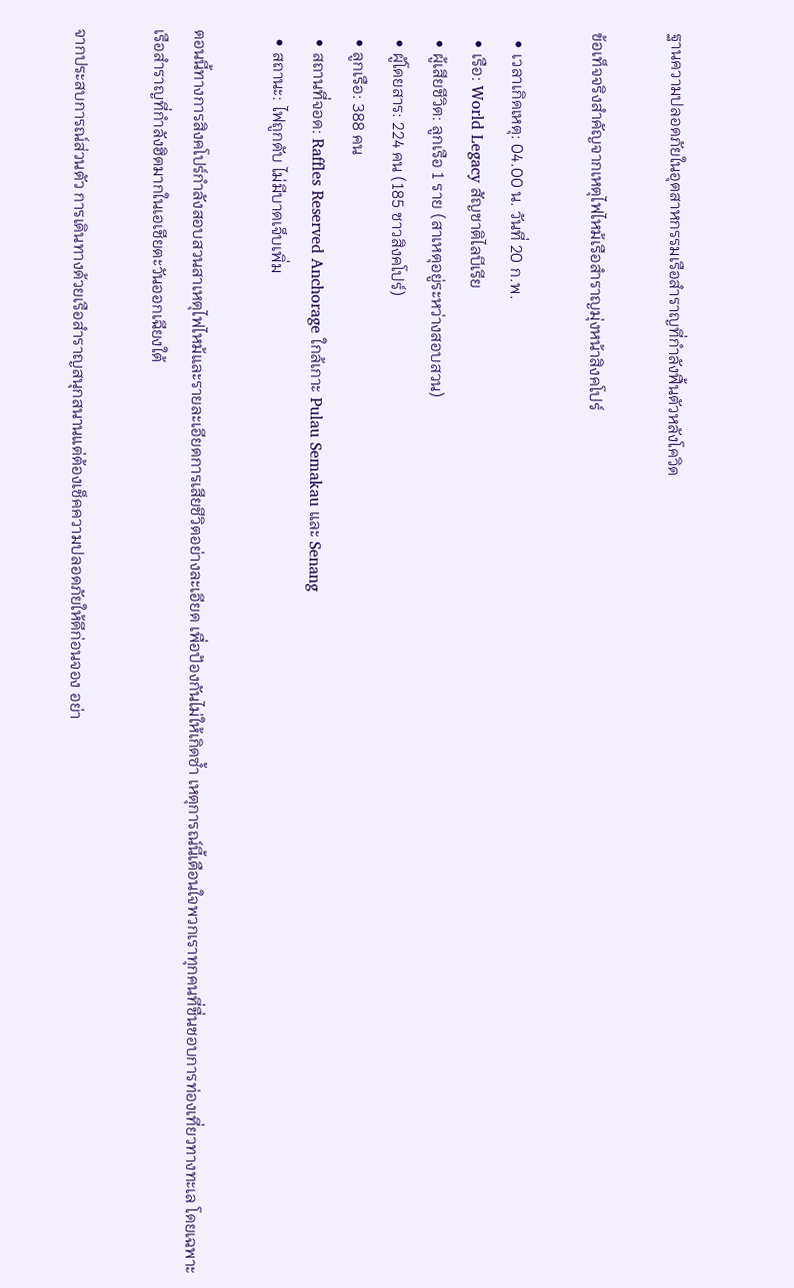ฐานความปลอดภัยในอุตสาหกรรมเรือสำราญที่กำลังฟื้นตัวหลังโควิด

ข้อเท็จจริงสำคัญจากเหตุไฟไหม้เรือสำราญมุ่งหน้าสิงคโปร์

  • เวลาเกิดเหตุ: 04.00 น. วันที่ 20 ก.พ.
  • เรือ: World Legacy สัญชาติไลบีเรีย
  • ผู้เสียชีวิต: ลูกเรือ 1 ราย (สาเหตุอยู่ระหว่างสอบสวน)
  • ผู้โดยสาร: 224 คน (185 ชาวสิงคโปร์)
  • ลูกเรือ: 388 คน
  • สถานที่จอด: Raffles Reserved Anchorage ใกล้เกาะ Pulau Semakau และ Senang
  • สถานะ: ไฟถูกดับ ไม่มีบาดเจ็บเพิ่ม

ตอนนี้ทางการสิงคโปร์กำลังสอบสวนสาเหตุไฟไหม้และรายละเอียดการเสียชีวิตอย่างละเอียด เพื่อป้องกันไม่ให้เกิดซ้ำ เหตุการณ์นี้เตือนใจพวกเราทุกคนที่ชื่นชอบการท่องเที่ยวทางทะเล โดยเฉพาะเรือสำราญที่กำลังฮิตมากในเอเชียตะวันออกเฉียงใต้

จากประสบการณ์ส่วนตัว การเดินทางด้วยเรือสำราญสนุกสนานแต่ต้องเช็คความปลอดภัยให้ดีก่อนจอง อย่า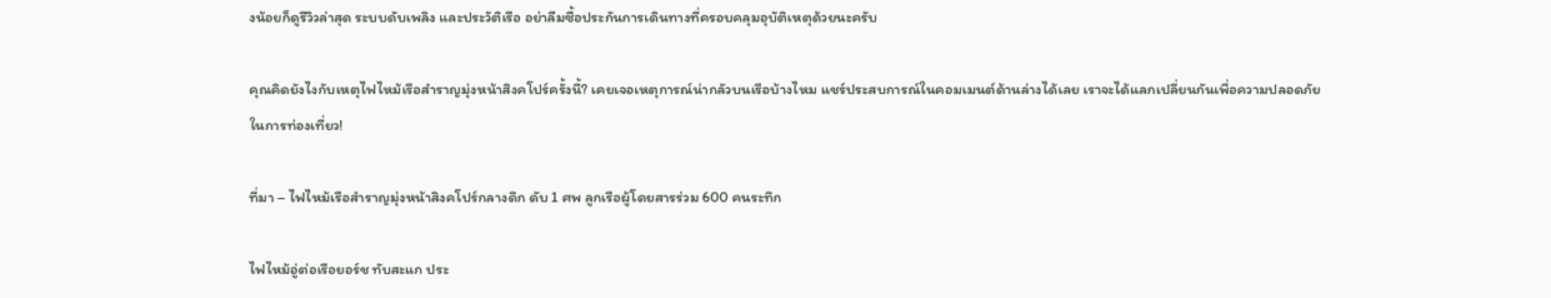งน้อยก็ดูรีวิวล่าสุด ระบบดับเพลิง และประวัติเรือ อย่าลืมซื้อประกันการเดินทางที่ครอบคลุมอุบัติเหตุด้วยนะครับ

คุณคิดยังไงกับเหตุไฟไหม้เรือสำราญมุ่งหน้าสิงคโปร์ครั้งนี้? เคยเจอเหตุการณ์น่ากลัวบนเรือบ้างไหม แชร์ประสบการณ์ในคอมเมนต์ด้านล่างได้เลย เราจะได้แลกเปลี่ยนกันเพื่อความปลอดภัยในการท่องเที่ยว!

ที่มา – ไฟไหม้เรือสำราญมุ่งหน้าสิงคโปร์กลางดึก ดับ 1 ศพ ลูกเรือผู้โดยสารร่วม 600 คนระทึก

ไฟไหม้อู่ต่อเรือยอร์ช ทับสะแก ประ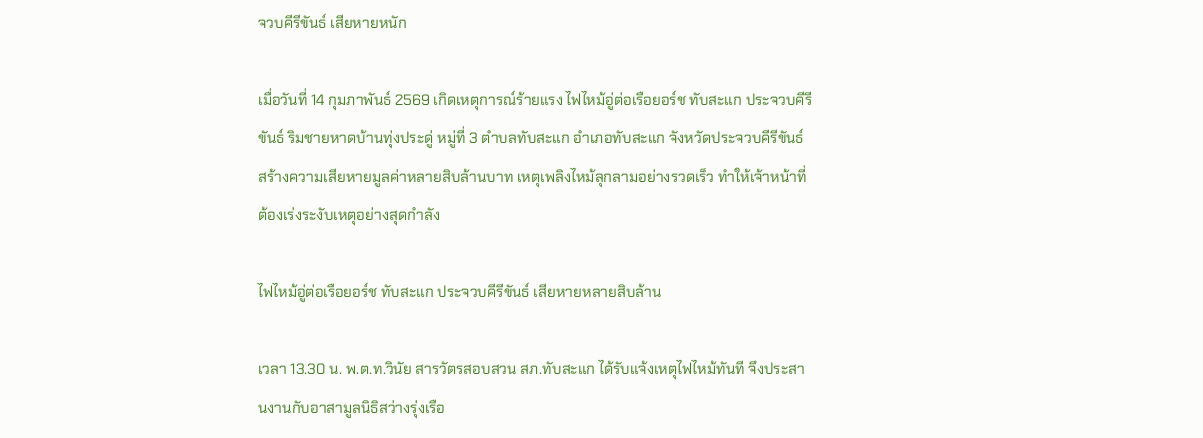จวบคีรีขันธ์ เสียหายหนัก

เมื่อวันที่ 14 กุมภาพันธ์ 2569 เกิดเหตุการณ์ร้ายแรง ไฟไหม้อู่ต่อเรือยอร์ช ทับสะแก ประจวบคีรีขันธ์ ริมชายหาดบ้านทุ่งประดู่ หมู่ที่ 3 ตำบลทับสะแก อำเภอทับสะแก จังหวัดประจวบคีรีขันธ์ สร้างความเสียหายมูลค่าหลายสิบล้านบาท เหตุเพลิงไหม้ลุกลามอย่างรวดเร็ว ทำให้เจ้าหน้าที่ต้องเร่งระงับเหตุอย่างสุดกำลัง

ไฟไหม้อู่ต่อเรือยอร์ช ทับสะแก ประจวบคีรีขันธ์ เสียหายหลายสิบล้าน

เวลา 13.30 น. พ.ต.ท.วินัย สารวัตรสอบสวน สภ.ทับสะแก ได้รับแจ้งเหตุไฟไหม้ทันที จึงประสานงานกับอาสามูลนิธิสว่างรุ่งเรือ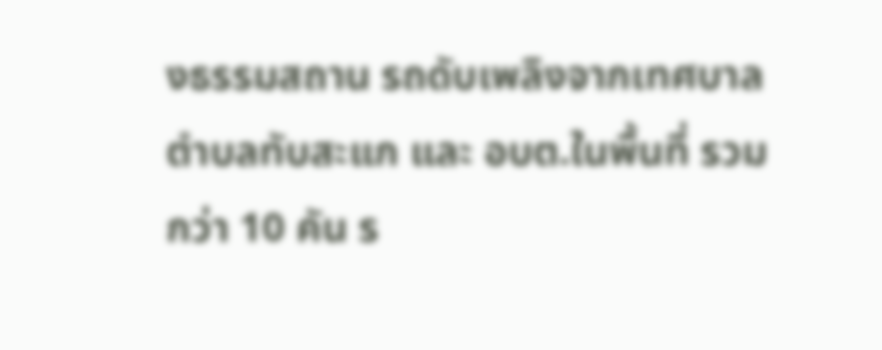งธรรมสถาน รถดับเพลิงจากเทศบาลตำบลทับสะแก และ อบต.ในพื้นที่ รวมกว่า 10 คัน ร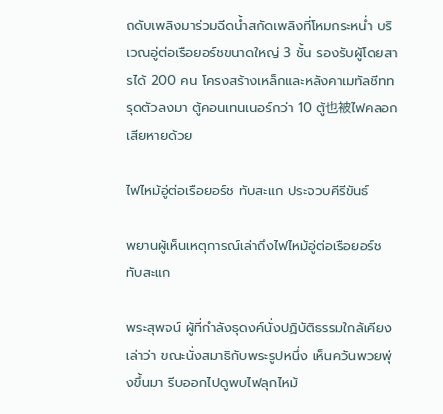ถดับเพลิงมาร่วมฉีดน้ำสกัดเพลิงที่โหมกระหน่ำ บริเวณอู่ต่อเรือยอร์ชขนาดใหญ่ 3 ชั้น รองรับผู้โดยสารได้ 200 คน โครงสร้างเหล็กและหลังคาเมทัลชีททรุดตัวลงมา ตู้คอนเทนเนอร์กว่า 10 ตู้也被ไฟคลอกเสียหายด้วย

ไฟไหม้อู่ต่อเรือยอร์ช ทับสะแก ประจวบคีรีขันธ์

พยานผู้เห็นเหตุการณ์เล่าถึงไฟไหม้อู่ต่อเรือยอร์ช ทับสะแก

พระสุพจน์ ผู้ที่กำลังธุดงค์นั่งปฏิบัติธรรมใกล้เคียง เล่าว่า ขณะนั่งสมาธิกับพระรูปหนึ่ง เห็นควันพวยพุ่งขึ้นมา รีบออกไปดูพบไฟลุกไหม้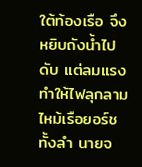ใต้ท้องเรือ จึงหยิบถังน้ำไปดับ แต่ลมแรงทำให้ไฟลุกลามไหม้เรือยอร์ชทั้งลำ นายจ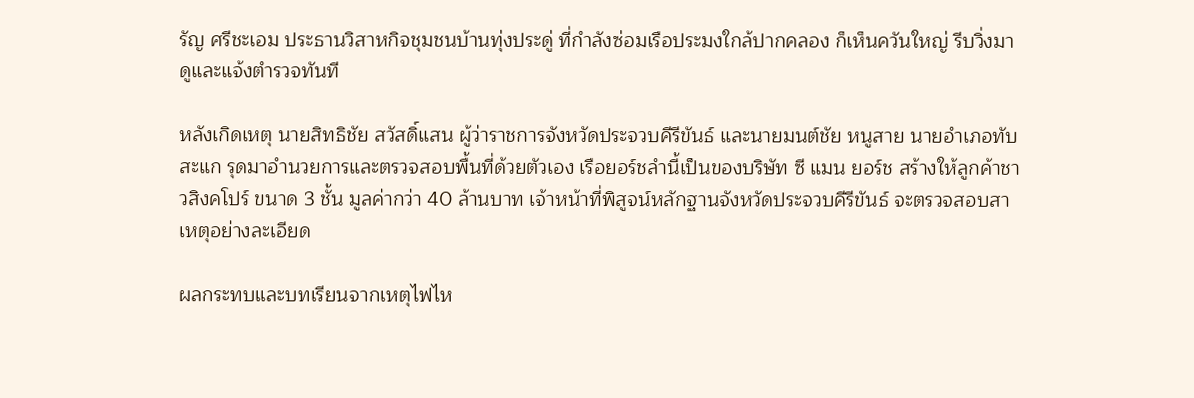รัญ ศรีชะเอม ประธานวิสาหกิจชุมชนบ้านทุ่งประดู่ ที่กำลังซ่อมเรือประมงใกล้ปากคลอง ก็เห็นควันใหญ่ รีบวิ่งมาดูและแจ้งตำรวจทันที

หลังเกิดเหตุ นายสิทธิชัย สวัสดิ์แสน ผู้ว่าราชการจังหวัดประจวบคีรีขันธ์ และนายมนต์ชัย หนูสาย นายอำเภอทับสะแก รุดมาอำนวยการและตรวจสอบพื้นที่ด้วยตัวเอง เรือยอร์ชลำนี้เป็นของบริษัท ซี แมน ยอร์ช สร้างให้ลูกค้าชาวสิงคโปร์ ขนาด 3 ชั้น มูลค่ากว่า 40 ล้านบาท เจ้าหน้าที่พิสูจน์หลักฐานจังหวัดประจวบคีรีขันธ์ จะตรวจสอบสาเหตุอย่างละเอียด

ผลกระทบและบทเรียนจากเหตุไฟไห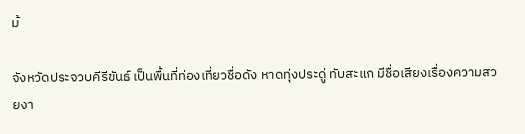ม้

จังหวัดประจวบคีรีขันธ์ เป็นพื้นที่ท่องเที่ยวชื่อดัง หาดทุ่งประดู่ ทับสะแก มีชื่อเสียงเรื่องความสวยงา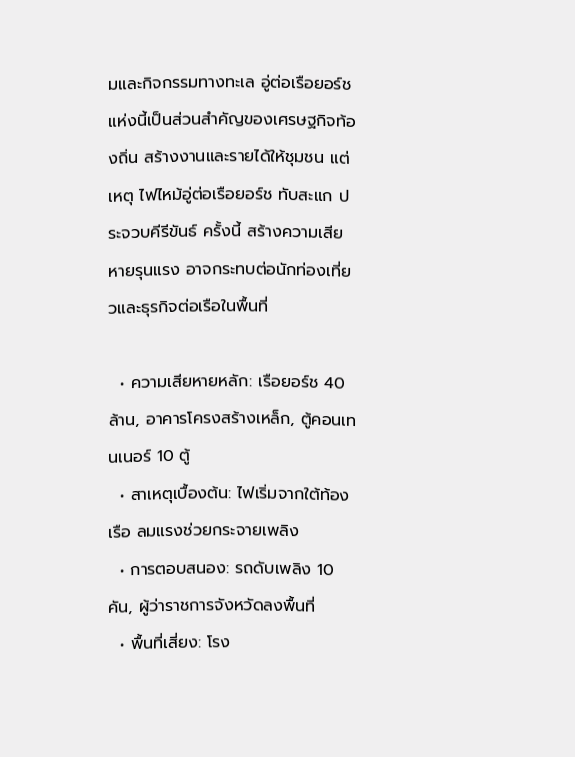มและกิจกรรมทางทะเล อู่ต่อเรือยอร์ชแห่งนี้เป็นส่วนสำคัญของเศรษฐกิจท้องถิ่น สร้างงานและรายได้ให้ชุมชน แต่เหตุ ไฟไหม้อู่ต่อเรือยอร์ช ทับสะแก ประจวบคีรีขันธ์ ครั้งนี้ สร้างความเสียหายรุนแรง อาจกระทบต่อนักท่องเที่ยวและธุรกิจต่อเรือในพื้นที่

  • ความเสียหายหลัก: เรือยอร์ช 40 ล้าน, อาคารโครงสร้างเหล็ก, ตู้คอนเทนเนอร์ 10 ตู้
  • สาเหตุเบื้องต้น: ไฟเริ่มจากใต้ท้องเรือ ลมแรงช่วยกระจายเพลิง
  • การตอบสนอง: รถดับเพลิง 10 คัน, ผู้ว่าราชการจังหวัดลงพื้นที่
  • พื้นที่เสี่ยง: โรง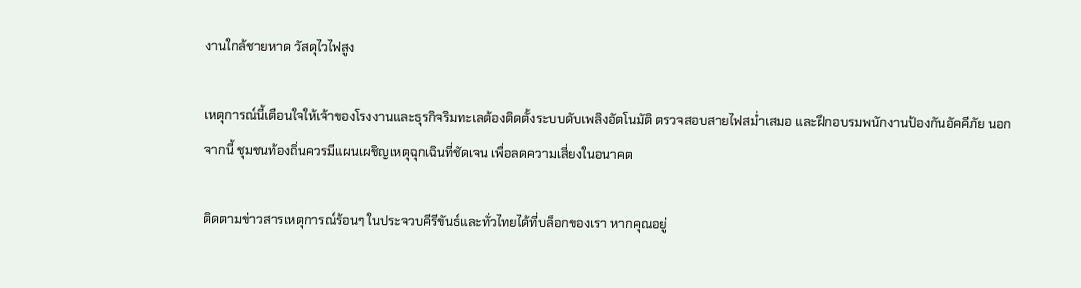งานใกล้ชายหาด วัสดุไวไฟสูง

เหตุการณ์นี้เตือนใจให้เจ้าของโรงงานและธุรกิจริมทะเลต้องติดตั้งระบบดับเพลิงอัตโนมัติ ตรวจสอบสายไฟสม่ำเสมอ และฝึกอบรมพนักงานป้องกันอัคคีภัย นอกจากนี้ ชุมชนท้องถิ่นควรมีแผนเผชิญเหตุฉุกเฉินที่ชัดเจน เพื่อลดความเสี่ยงในอนาคต

ติดตามข่าวสารเหตุการณ์ร้อนๆ ในประจวบคีรีขันธ์และทั่วไทยได้ที่บล็อกของเรา หากคุณอยู่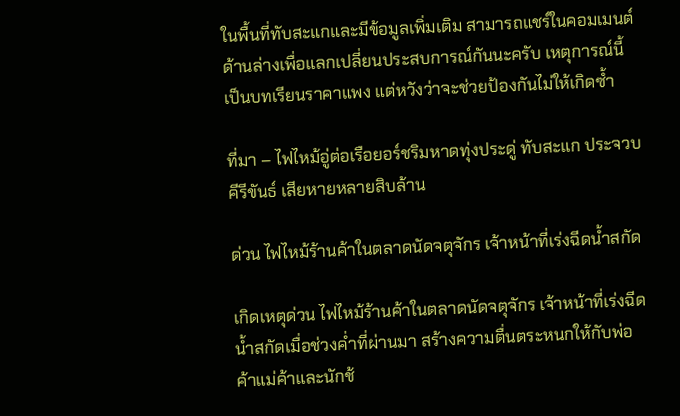ในพื้นที่ทับสะแกและมีข้อมูลเพิ่มเติม สามารถแชร์ในคอมเมนต์ด้านล่างเพื่อแลกเปลี่ยนประสบการณ์กันนะครับ เหตุการณ์นี้เป็นบทเรียนราคาแพง แต่หวังว่าจะช่วยป้องกันไม่ให้เกิดซ้ำ

ที่มา – ไฟไหม้อู่ต่อเรือยอร์ชริมหาดทุ่งประดู่ ทับสะแก ประจวบคีรีขันธ์ เสียหายหลายสิบล้าน

ด่วน ไฟไหม้ร้านค้าในตลาดนัดจตุจักร เจ้าหน้าที่เร่งฉีดน้ำสกัด

เกิดเหตุด่วน ไฟไหม้ร้านค้าในตลาดนัดจตุจักร เจ้าหน้าที่เร่งฉีดน้ำสกัดเมื่อช่วงค่ำที่ผ่านมา สร้างความตื่นตระหนกให้กับพ่อค้าแม่ค้าและนักช้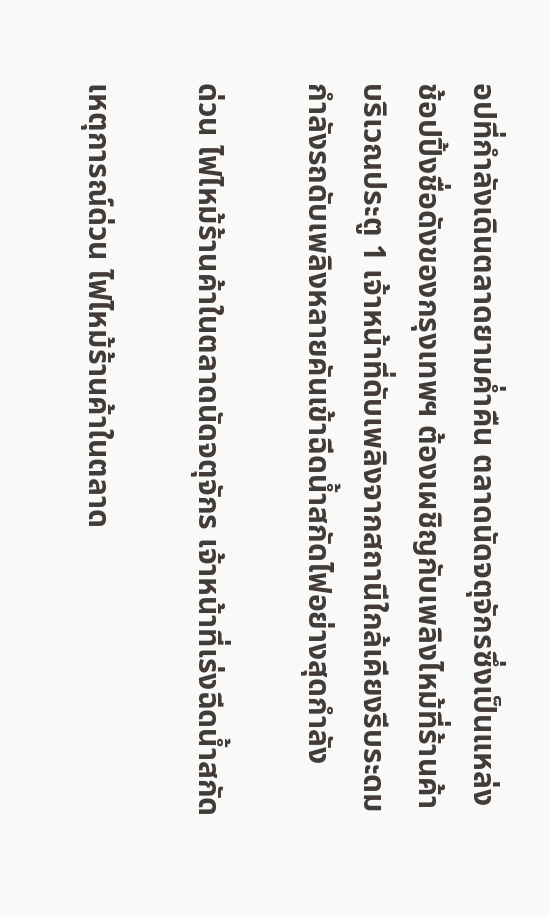อปที่กำลังเดินตลาดยามค่ำคืน ตลาดนัดจตุจักรซึ่งเป็นแหล่งช้อปปิ้งชื่อดังของกรุงเทพฯ ต้องเผชิญกับเพลิงไหม้ที่ร้านค้าบริเวณประตู 1 เจ้าหน้าที่ดับเพลิงจากสถานีใกล้เคียงรีบระดมกำลังรถดับเพลิงหลายคันเข้าฉีดน้ำสกัดไฟอย่างสุดกำลัง

ด่วน ไฟไหม้ร้านค้าในตลาดนัดจตุจักร เจ้าหน้าที่เร่งฉีดน้ำสกัด

เหตุการณ์ด่วน ไฟไหม้ร้านค้าในตลาด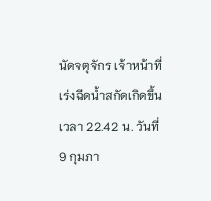นัดจตุจักร เจ้าหน้าที่เร่งฉีดน้ำสกัดเกิดขึ้นเวลา 22.42 น. วันที่ 9 กุมภา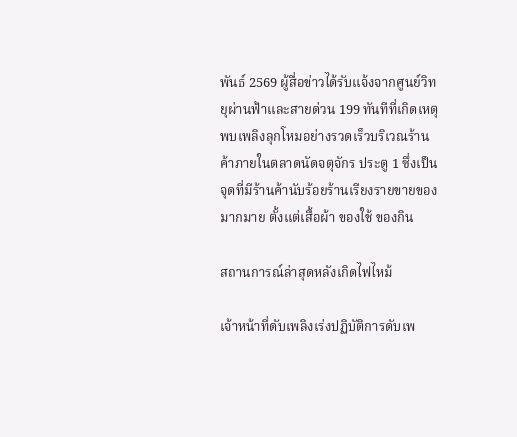พันธ์ 2569 ผู้สื่อข่าวได้รับแจ้งจากศูนย์วิทยุผ่านฟ้าและสายด่วน 199 ทันทีที่เกิดเหตุ พบเพลิงลุกโหมอย่างรวดเร็วบริเวณร้านค้าภายในตลาดนัดจตุจักร ประตู 1 ซึ่งเป็นจุดที่มีร้านค้านับร้อยร้านเรียงรายขายของมากมาย ตั้งแต่เสื้อผ้า ของใช้ ของกิน

สถานการณ์ล่าสุดหลังเกิดไฟไหม้

เจ้าหน้าที่ดับเพลิงเร่งปฏิบัติการดับเพ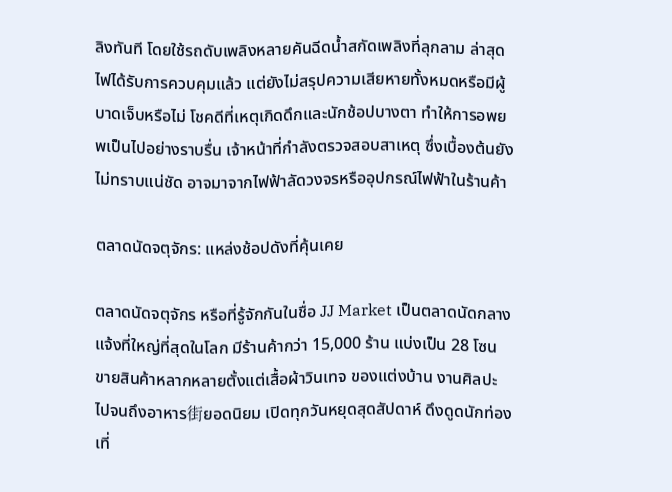ลิงทันที โดยใช้รถดับเพลิงหลายคันฉีดน้ำสกัดเพลิงที่ลุกลาม ล่าสุดไฟได้รับการควบคุมแล้ว แต่ยังไม่สรุปความเสียหายทั้งหมดหรือมีผู้บาดเจ็บหรือไม่ โชคดีที่เหตุเกิดดึกและนักช้อปบางตา ทำให้การอพยพเป็นไปอย่างราบรื่น เจ้าหน้าที่กำลังตรวจสอบสาเหตุ ซึ่งเบื้องต้นยังไม่ทราบแน่ชัด อาจมาจากไฟฟ้าลัดวงจรหรืออุปกรณ์ไฟฟ้าในร้านค้า

ตลาดนัดจตุจักร: แหล่งช้อปดังที่คุ้นเคย

ตลาดนัดจตุจักร หรือที่รู้จักกันในชื่อ JJ Market เป็นตลาดนัดกลางแจ้งที่ใหญ่ที่สุดในโลก มีร้านค้ากว่า 15,000 ร้าน แบ่งเป็น 28 โซน ขายสินค้าหลากหลายตั้งแต่เสื้อผ้าวินเทจ ของแต่งบ้าน งานศิลปะ ไปจนถึงอาหาร街ยอดนิยม เปิดทุกวันหยุดสุดสัปดาห์ ดึงดูดนักท่องเที่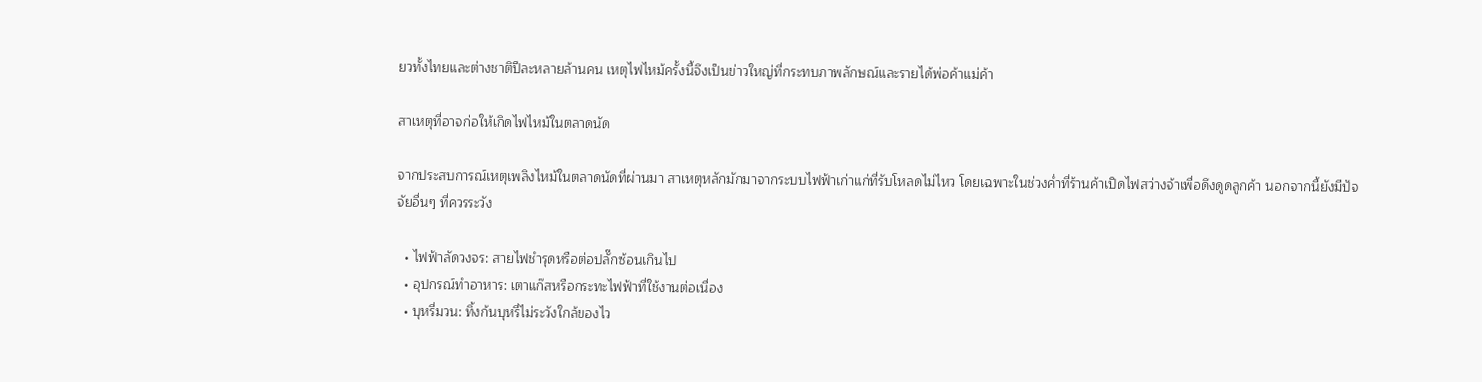ยวทั้งไทยและต่างชาติปีละหลายล้านคน เหตุไฟไหม้ครั้งนี้จึงเป็นข่าวใหญ่ที่กระทบภาพลักษณ์และรายได้พ่อค้าแม่ค้า

สาเหตุที่อาจก่อให้เกิดไฟไหม้ในตลาดนัด

จากประสบการณ์เหตุเพลิงไหม้ในตลาดนัดที่ผ่านมา สาเหตุหลักมักมาจากระบบไฟฟ้าเก่าแก่ที่รับโหลดไม่ไหว โดยเฉพาะในช่วงค่ำที่ร้านค้าเปิดไฟสว่างจ้าเพื่อดึงดูดลูกค้า นอกจากนี้ยังมีปัจจัยอื่นๆ ที่ควรระวัง

  • ไฟฟ้าลัดวงจร: สายไฟชำรุดหรือต่อปลั๊กซ้อนเกินไป
  • อุปกรณ์ทำอาหาร: เตาแก๊สหรือกระทะไฟฟ้าที่ใช้งานต่อเนื่อง
  • บุหรี่มวน: ทิ้งก้นบุหรี่ไม่ระวังใกล้ของไว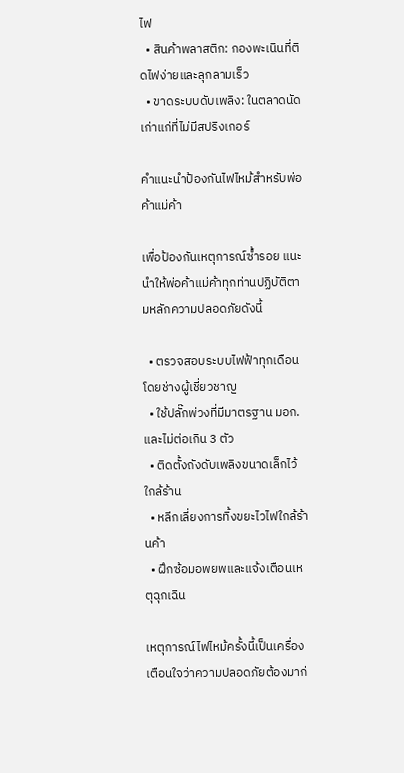ไฟ
  • สินค้าพลาสติก: กองพะเนินที่ติดไฟง่ายและลุกลามเร็ว
  • ขาดระบบดับเพลิง: ในตลาดนัดเก่าแก่ที่ไม่มีสปริงเกอร์

คำแนะนำป้องกันไฟไหม้สำหรับพ่อค้าแม่ค้า

เพื่อป้องกันเหตุการณ์ซ้ำรอย แนะนำให้พ่อค้าแม่ค้าทุกท่านปฏิบัติตามหลักความปลอดภัยดังนี้

  • ตรวจสอบระบบไฟฟ้าทุกเดือน โดยช่างผู้เชี่ยวชาญ
  • ใช้ปลั๊กพ่วงที่มีมาตรฐาน มอก. และไม่ต่อเกิน 3 ตัว
  • ติดตั้งถังดับเพลิงขนาดเล็กไว้ใกล้ร้าน
  • หลีกเลี่ยงการทิ้งขยะไวไฟใกล้ร้านค้า
  • ฝึกซ้อมอพยพและแจ้งเตือนเหตุฉุกเฉิน

เหตุการณ์ไฟไหม้ครั้งนี้เป็นเครื่องเตือนใจว่าความปลอดภัยต้องมาก่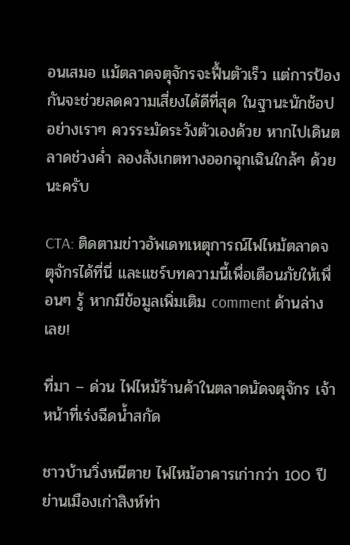อนเสมอ แม้ตลาดจตุจักรจะฟื้นตัวเร็ว แต่การป้องกันจะช่วยลดความเสี่ยงได้ดีที่สุด ในฐานะนักช้อปอย่างเราๆ ควรระมัดระวังตัวเองด้วย หากไปเดินตลาดช่วงค่ำ ลองสังเกตทางออกฉุกเฉินใกล้ๆ ด้วยนะครับ

CTA: ติดตามข่าวอัพเดทเหตุการณ์ไฟไหม้ตลาดจตุจักรได้ที่นี่ และแชร์บทความนี้เพื่อเตือนภัยให้เพื่อนๆ รู้ หากมีข้อมูลเพิ่มเติม comment ด้านล่างเลย!

ที่มา – ด่วน ไฟไหม้ร้านค้าในตลาดนัดจตุจักร เจ้าหน้าที่เร่งฉีดน้ำสกัด

ชาวบ้านวิ่งหนีตาย ไฟไหม้อาคารเก่ากว่า 100 ปี ย่านเมืองเก่าสิงห์ท่า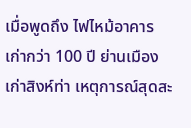เมื่อพูดถึง ไฟไหม้อาคารเก่ากว่า 100 ปี ย่านเมืองเก่าสิงห์ท่า เหตุการณ์สุดสะ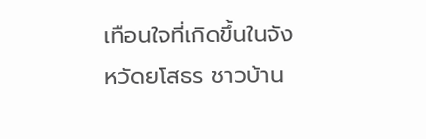เทือนใจที่เกิดขึ้นในจังหวัดยโสธร ชาวบ้าน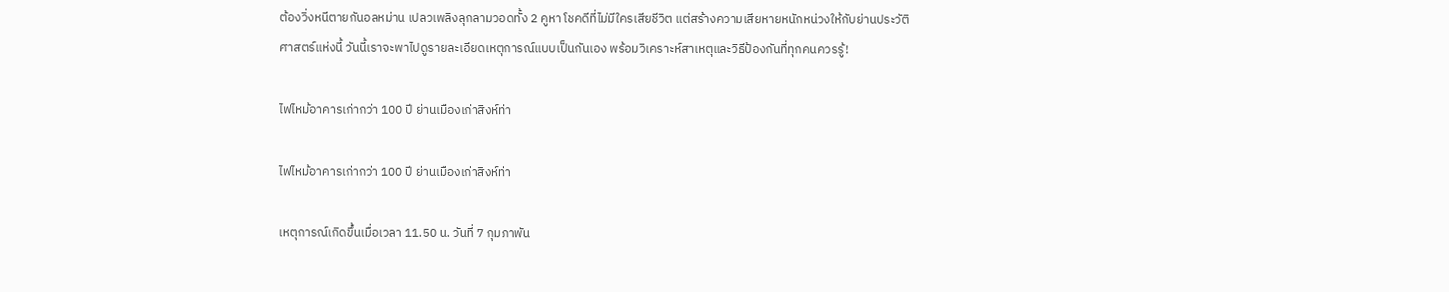ต้องวิ่งหนีตายกันอลหม่าน เปลวเพลิงลุกลามวอดทั้ง 2 คูหา โชคดีที่ไม่มีใครเสียชีวิต แต่สร้างความเสียหายหนักหน่วงให้กับย่านประวัติศาสตร์แห่งนี้ วันนี้เราจะพาไปดูรายละเอียดเหตุการณ์แบบเป็นกันเอง พร้อมวิเคราะห์สาเหตุและวิธีป้องกันที่ทุกคนควรรู้!

ไฟไหม้อาคารเก่ากว่า 100 ปี ย่านเมืองเก่าสิงห์ท่า

ไฟไหม้อาคารเก่ากว่า 100 ปี ย่านเมืองเก่าสิงห์ท่า

เหตุการณ์เกิดขึ้นเมื่อเวลา 11.50 น. วันที่ 7 กุมภาพัน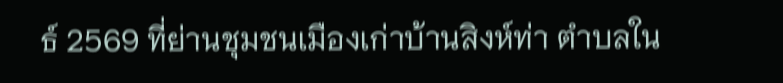ธ์ 2569 ที่ย่านชุมชนเมืองเก่าบ้านสิงห์ท่า ตำบลใน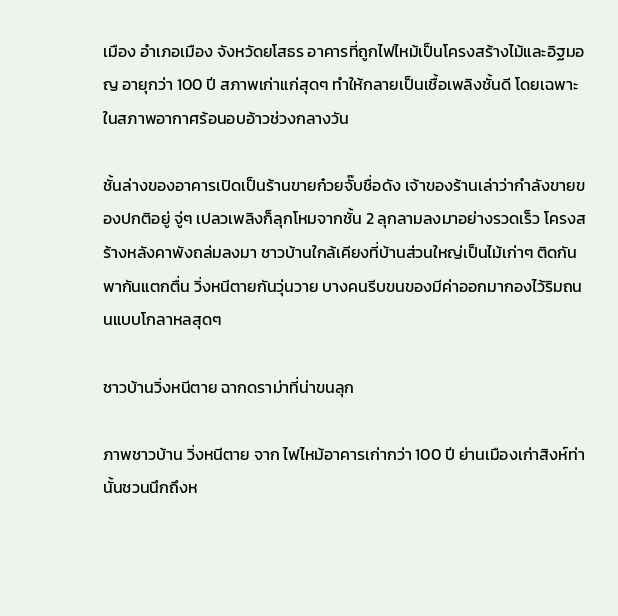เมือง อำเภอเมือง จังหวัดยโสธร อาคารที่ถูกไฟไหม้เป็นโครงสร้างไม้และอิฐมอญ อายุกว่า 100 ปี สภาพเก่าแก่สุดๆ ทำให้กลายเป็นเชื้อเพลิงชั้นดี โดยเฉพาะในสภาพอากาศร้อนอบอ้าวช่วงกลางวัน

ชั้นล่างของอาคารเปิดเป็นร้านขายก๋วยจั๊บชื่อดัง เจ้าของร้านเล่าว่ากำลังขายของปกติอยู่ จู่ๆ เปลวเพลิงก็ลุกโหมจากชั้น 2 ลุกลามลงมาอย่างรวดเร็ว โครงสร้างหลังคาพังถล่มลงมา ชาวบ้านใกล้เคียงที่บ้านส่วนใหญ่เป็นไม้เก่าๆ ติดกัน พากันแตกตื่น วิ่งหนีตายกันวุ่นวาย บางคนรีบขนของมีค่าออกมากองไว้ริมถนนแบบโกลาหลสุดๆ

ชาวบ้านวิ่งหนีตาย ฉากดราม่าที่น่าขนลุก

ภาพชาวบ้าน วิ่งหนีตาย จาก ไฟไหม้อาคารเก่ากว่า 100 ปี ย่านเมืองเก่าสิงห์ท่า นั้นชวนนึกถึงห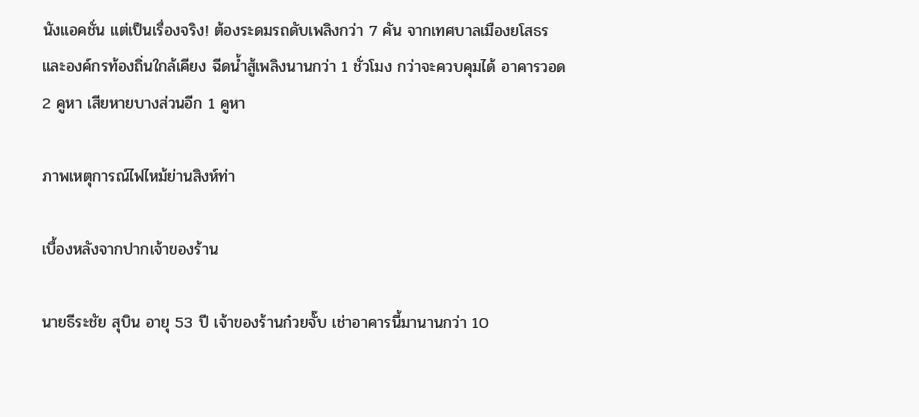นังแอคชั่น แต่เป็นเรื่องจริง! ต้องระดมรถดับเพลิงกว่า 7 คัน จากเทศบาลเมืองยโสธรและองค์กรท้องถิ่นใกล้เคียง ฉีดน้ำสู้เพลิงนานกว่า 1 ชั่วโมง กว่าจะควบคุมได้ อาคารวอด 2 คูหา เสียหายบางส่วนอีก 1 คูหา

ภาพเหตุการณ์ไฟไหม้ย่านสิงห์ท่า

เบื้องหลังจากปากเจ้าของร้าน

นายธีระชัย สุบิน อายุ 53 ปี เจ้าของร้านก๋วยจั๊บ เช่าอาคารนี้มานานกว่า 10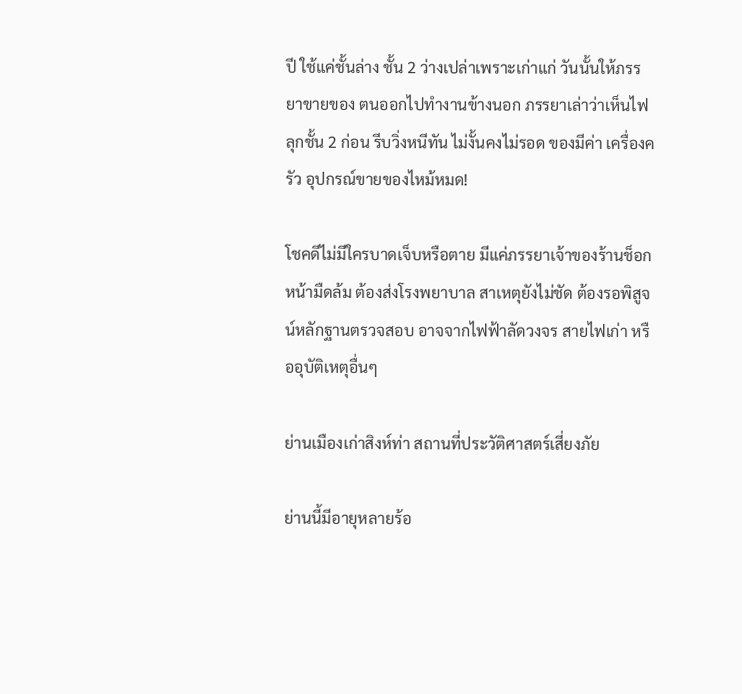ปี ใช้แค่ชั้นล่าง ชั้น 2 ว่างเปล่าเพราะเก่าแก่ วันนั้นให้ภรรยาขายของ ตนออกไปทำงานข้างนอก ภรรยาเล่าว่าเห็นไฟลุกชั้น 2 ก่อน รีบวิ่งหนีทัน ไม่งั้นคงไม่รอด ของมีค่า เครื่องครัว อุปกรณ์ขายของไหม้หมด!

โชคดีไม่มีใครบาดเจ็บหรือตาย มีแค่ภรรยาเจ้าของร้านช็อกหน้ามืดล้ม ต้องส่งโรงพยาบาล สาเหตุยังไม่ชัด ต้องรอพิสูจน์หลักฐานตรวจสอบ อาจจากไฟฟ้าลัดวงจร สายไฟเก่า หรืออุบัติเหตุอื่นๆ

ย่านเมืองเก่าสิงห์ท่า สถานที่ประวัติศาสตร์เสี่ยงภัย

ย่านนี้มีอายุหลายร้อ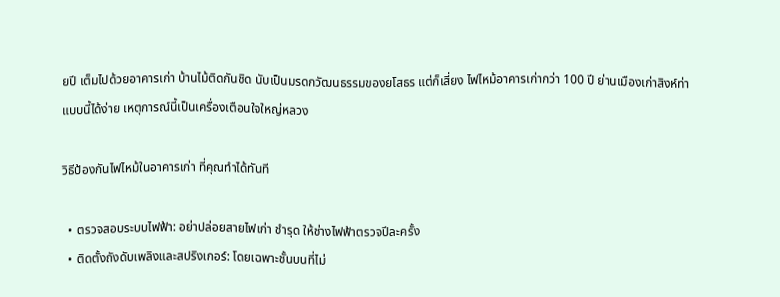ยปี เต็มไปด้วยอาคารเก่า บ้านไม้ติดกันชิด นับเป็นมรดกวัฒนธรรมของยโสธร แต่ก็เสี่ยง ไฟไหม้อาคารเก่ากว่า 100 ปี ย่านเมืองเก่าสิงห์ท่า แบบนี้ได้ง่าย เหตุการณ์นี้เป็นเครื่องเตือนใจใหญ่หลวง

วิธีป้องกันไฟไหม้ในอาคารเก่า ที่คุณทำได้ทันที

  • ตรวจสอบระบบไฟฟ้า: อย่าปล่อยสายไฟเก่า ชำรุด ให้ช่างไฟฟ้าตรวจปีละครั้ง
  • ติดตั้งถังดับเพลิงและสปริงเกอร์: โดยเฉพาะชั้นบนที่ไม่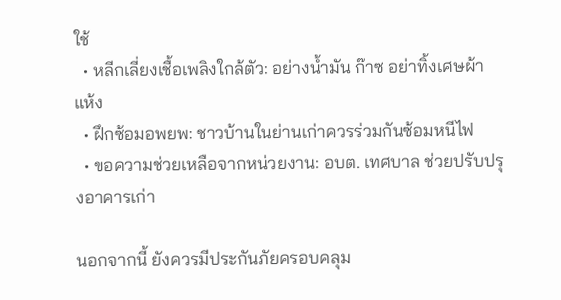ใช้
  • หลีกเลี่ยงเชื้อเพลิงใกล้ตัว: อย่างน้ำมัน ก๊าซ อย่าทิ้งเศษผ้าแห้ง
  • ฝึกซ้อมอพยพ: ชาวบ้านในย่านเก่าควรร่วมกันซ้อมหนีไฟ
  • ขอความช่วยเหลือจากหน่วยงาน: อบต. เทศบาล ช่วยปรับปรุงอาคารเก่า

นอกจากนี้ ยังควรมีประกันภัยครอบคลุม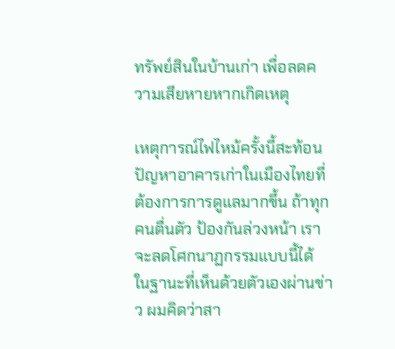ทรัพย์สินในบ้านเก่า เพื่อลดความเสียหายหากเกิดเหตุ

เหตุการณ์ไฟไหม้ครั้งนี้สะท้อนปัญหาอาคารเก่าในเมืองไทยที่ต้องการการดูแลมากขึ้น ถ้าทุกคนตื่นตัว ป้องกันล่วงหน้า เราจะลดโศกนาฏกรรมแบบนี้ได้ ในฐานะที่เห็นด้วยตัวเองผ่านข่าว ผมคิดว่าสา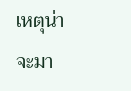เหตุน่าจะมา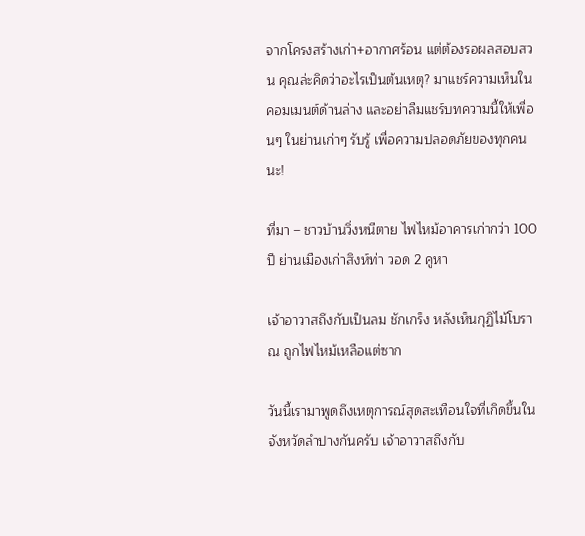จากโครงสร้างเก่า+อากาศร้อน แต่ต้องรอผลสอบสวน คุณล่ะคิดว่าอะไรเป็นต้นเหตุ? มาแชร์ความเห็นในคอมเมนต์ด้านล่าง และอย่าลืมแชร์บทความนี้ให้เพื่อนๆ ในย่านเก่าๆ รับรู้ เพื่อความปลอดภัยของทุกคนนะ!

ที่มา – ชาวบ้านวิ่งหนีตาย ไฟไหม้อาคารเก่ากว่า 100 ปี ย่านเมืองเก่าสิงห์ท่า วอด 2 คูหา

เจ้าอาวาสถึงกับเป็นลม ชักเกร็ง หลังเห็นกุฏิไม้โบราณ ถูกไฟไหม้เหลือแต่ซาก

วันนี้เรามาพูดถึงเหตุการณ์สุดสะเทือนใจที่เกิดขึ้นในจังหวัดลำปางกันครับ เจ้าอาวาสถึงกับ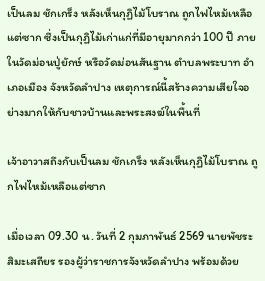เป็นลม ชักเกร็ง หลังเห็นกุฏิไม้โบราณ ถูกไฟไหม้เหลือแต่ซาก ซึ่งเป็นกุฏิไม้เก่าแก่ที่มีอายุมากกว่า 100 ปี ภายในวัดม่อนปู่ยักษ์ หรือวัดม่อนสันฐาน ตำบลพระบาท อำเภอเมือง จังหวัดลำปาง เหตุการณ์นี้สร้างความเสียใจอย่างมากให้กับชาวบ้านและพระสงฆ์ในพื้นที่

เจ้าอาวาสถึงกับเป็นลม ชักเกร็ง หลังเห็นกุฏิไม้โบราณ ถูกไฟไหม้เหลือแต่ซาก

เมื่อเวลา 09.30 น. วันที่ 2 กุมภาพันธ์ 2569 นายพัชระ สิมะเสถียร รองผู้ว่าราชการจังหวัดลำปาง พร้อมด้วย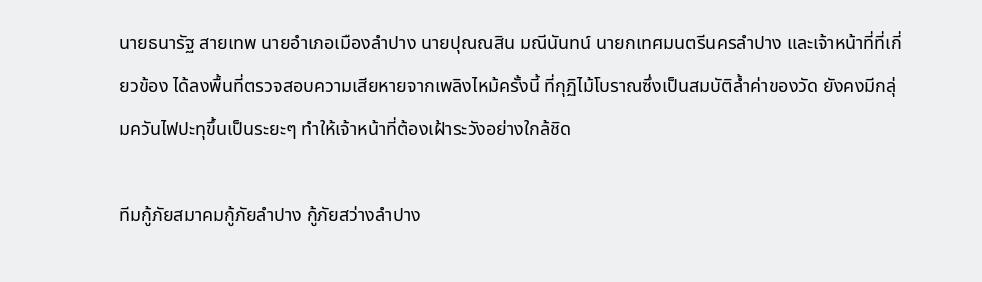นายธนารัฐ สายเทพ นายอำเภอเมืองลำปาง นายปุณณสิน มณีนันทน์ นายกเทศมนตรีนครลำปาง และเจ้าหน้าที่ที่เกี่ยวข้อง ได้ลงพื้นที่ตรวจสอบความเสียหายจากเพลิงไหม้ครั้งนี้ ที่กุฏิไม้โบราณซึ่งเป็นสมบัติล้ำค่าของวัด ยังคงมีกลุ่มควันไฟปะทุขึ้นเป็นระยะๆ ทำให้เจ้าหน้าที่ต้องเฝ้าระวังอย่างใกล้ชิด

ทีมกู้ภัยสมาคมกู้ภัยลำปาง กู้ภัยสว่างลำปาง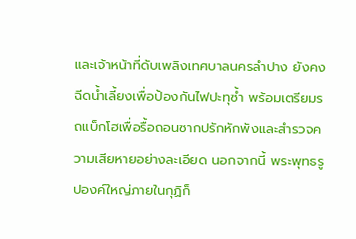และเจ้าหน้าที่ดับเพลิงเทศบาลนครลำปาง ยังคงฉีดน้ำเลี้ยงเพื่อป้องกันไฟปะทุซ้ำ พร้อมเตรียมรถแบ็กโฮเพื่อรื้อถอนซากปรักหักพังและสำรวจความเสียหายอย่างละเอียด นอกจากนี้ พระพุทธรูปองค์ใหญ่ภายในกุฏิก็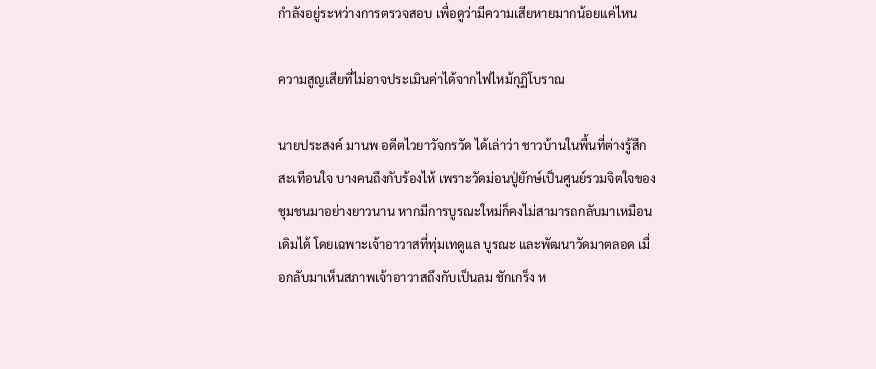กำลังอยู่ระหว่างการตรวจสอบ เพื่อดูว่ามีความเสียหายมากน้อยแค่ไหน

ความสูญเสียที่ไม่อาจประเมินค่าได้จากไฟไหม้กุฏิโบราณ

นายประสงค์ มานพ อดีตไวยาวัจกรวัด ได้เล่าว่า ชาวบ้านในพื้นที่ต่างรู้สึกสะเทือนใจ บางคนถึงกับร้องไห้ เพราะวัดม่อนปู่ยักษ์เป็นศูนย์รวมจิตใจของชุมชนมาอย่างยาวนาน หากมีการบูรณะใหม่ก็คงไม่สามารถกลับมาเหมือนเดิมได้ โดยเฉพาะเจ้าอาวาสที่ทุ่มเทดูแล บูรณะ และพัฒนาวัดมาตลอด เมื่อกลับมาเห็นสภาพเจ้าอาวาสถึงกับเป็นลม ชักเกร็ง ห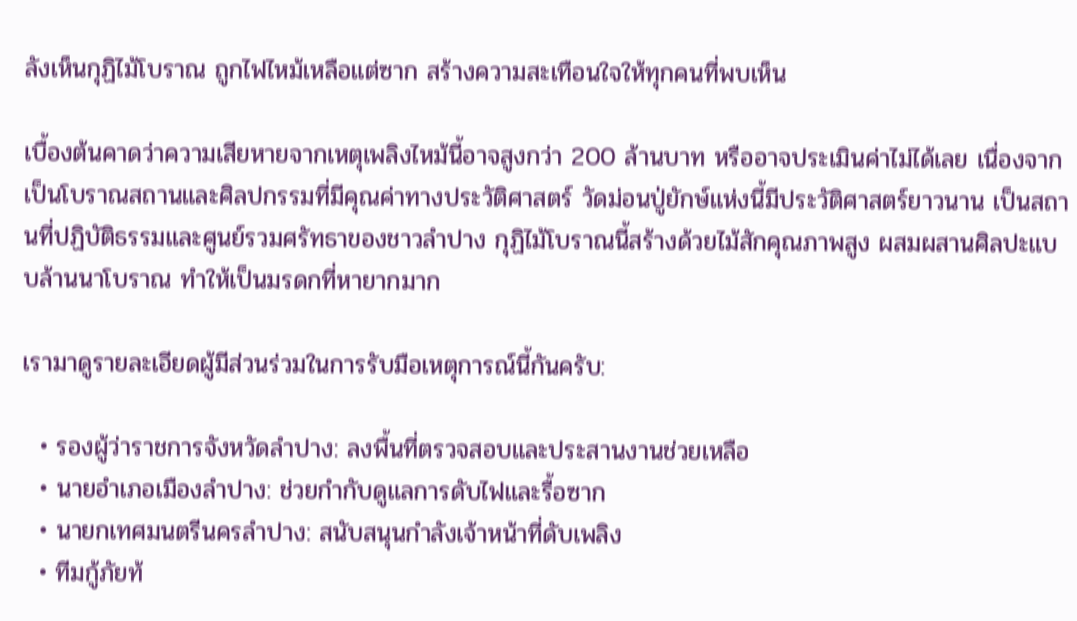ลังเห็นกุฏิไม้โบราณ ถูกไฟไหม้เหลือแต่ซาก สร้างความสะเทือนใจให้ทุกคนที่พบเห็น

เบื้องต้นคาดว่าความเสียหายจากเหตุเพลิงไหม้นี้อาจสูงกว่า 200 ล้านบาท หรืออาจประเมินค่าไม่ได้เลย เนื่องจากเป็นโบราณสถานและศิลปกรรมที่มีคุณค่าทางประวัติศาสตร์ วัดม่อนปู่ยักษ์แห่งนี้มีประวัติศาสตร์ยาวนาน เป็นสถานที่ปฏิบัติธรรมและศูนย์รวมศรัทธาของชาวลำปาง กุฏิไม้โบราณนี้สร้างด้วยไม้สักคุณภาพสูง ผสมผสานศิลปะแบบล้านนาโบราณ ทำให้เป็นมรดกที่หายากมาก

เรามาดูรายละเอียดผู้มีส่วนร่วมในการรับมือเหตุการณ์นี้กันครับ:

  • รองผู้ว่าราชการจังหวัดลำปาง: ลงพื้นที่ตรวจสอบและประสานงานช่วยเหลือ
  • นายอำเภอเมืองลำปาง: ช่วยกำกับดูแลการดับไฟและรื้อซาก
  • นายกเทศมนตรีนครลำปาง: สนับสนุนกำลังเจ้าหน้าที่ดับเพลิง
  • ทีมกู้ภัยท้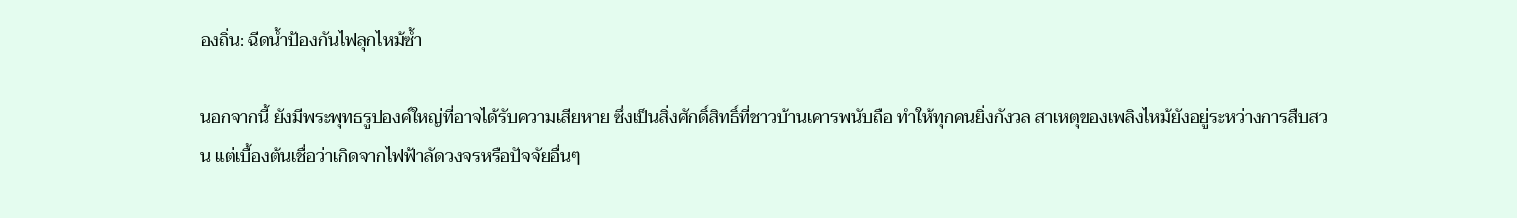องถิ่น: ฉีดน้ำป้องกันไฟลุกไหม้ซ้ำ

นอกจากนี้ ยังมีพระพุทธรูปองค์ใหญ่ที่อาจได้รับความเสียหาย ซึ่งเป็นสิ่งศักดิ์สิทธิ์ที่ชาวบ้านเคารพนับถือ ทำให้ทุกคนยิ่งกังวล สาเหตุของเพลิงไหม้ยังอยู่ระหว่างการสืบสวน แต่เบื้องต้นเชื่อว่าเกิดจากไฟฟ้าลัดวงจรหรือปัจจัยอื่นๆ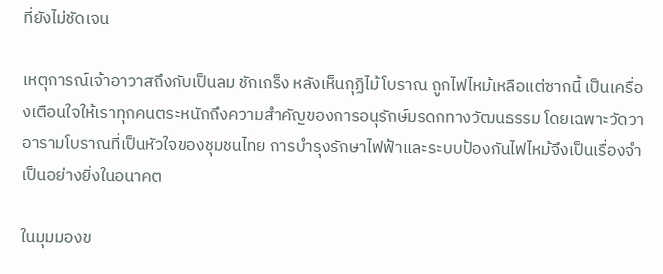ที่ยังไม่ชัดเจน

เหตุการณ์เจ้าอาวาสถึงกับเป็นลม ชักเกร็ง หลังเห็นกุฏิไม้โบราณ ถูกไฟไหม้เหลือแต่ซากนี้ เป็นเครื่องเตือนใจให้เราทุกคนตระหนักถึงความสำคัญของการอนุรักษ์มรดกทางวัฒนธรรม โดยเฉพาะวัดวาอารามโบราณที่เป็นหัวใจของชุมชนไทย การบำรุงรักษาไฟฟ้าและระบบป้องกันไฟไหม้จึงเป็นเรื่องจำเป็นอย่างยิ่งในอนาคต

ในมุมมองข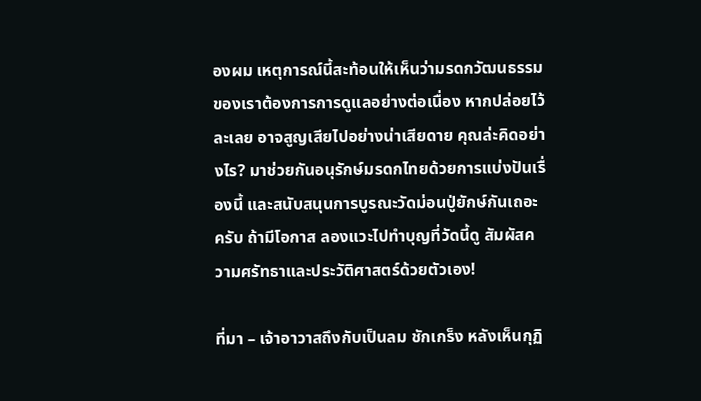องผม เหตุการณ์นี้สะท้อนให้เห็นว่ามรดกวัฒนธรรมของเราต้องการการดูแลอย่างต่อเนื่อง หากปล่อยไว้ละเลย อาจสูญเสียไปอย่างน่าเสียดาย คุณล่ะคิดอย่างไร? มาช่วยกันอนุรักษ์มรดกไทยด้วยการแบ่งปันเรื่องนี้ และสนับสนุนการบูรณะวัดม่อนปู่ยักษ์กันเถอะครับ ถ้ามีโอกาส ลองแวะไปทำบุญที่วัดนี้ดู สัมผัสความศรัทธาและประวัติศาสตร์ด้วยตัวเอง!

ที่มา – เจ้าอาวาสถึงกับเป็นลม ชักเกร็ง หลังเห็นกุฏิ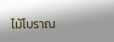ไม้โบราณ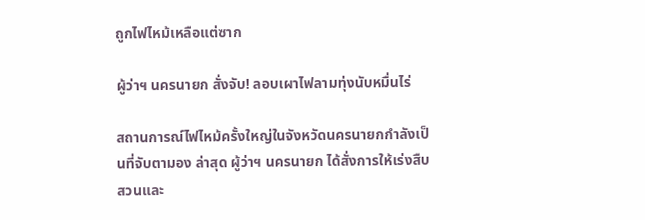ถูกไฟไหม้เหลือแต่ซาก

ผู้ว่าฯ นครนายก สั่งจับ! ลอบเผาไฟลามทุ่งนับหมื่นไร่

สถานการณ์ไฟไหม้ครั้งใหญ่ในจังหวัดนครนายกกำลังเป็นที่จับตามอง ล่าสุด ผู้ว่าฯ นครนายก ได้สั่งการให้เร่งสืบสวนและ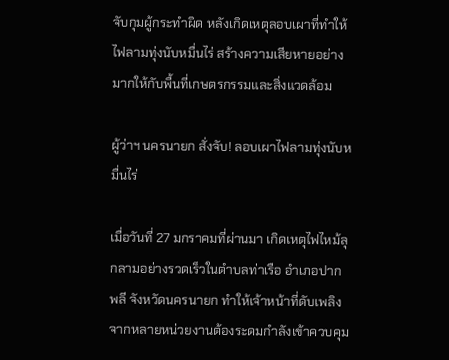จับกุมผู้กระทำผิด หลังเกิดเหตุลอบเผาที่ทำให้ไฟลามทุ่งนับหมื่นไร่ สร้างความเสียหายอย่างมากให้กับพื้นที่เกษตรกรรมและสิ่งแวดล้อม

ผู้ว่าฯ นครนายก สั่งจับ! ลอบเผาไฟลามทุ่งนับหมื่นไร่

เมื่อวันที่ 27 มกราคมที่ผ่านมา เกิดเหตุไฟไหม้ลุกลามอย่างรวดเร็วในตำบลท่าเรือ อำเภอปากพลี จังหวัดนครนายก ทำให้เจ้าหน้าที่ดับเพลิงจากหลายหน่วยงานต้องระดมกำลังเข้าควบคุม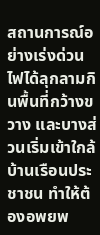สถานการณ์อย่างเร่งด่วน ไฟได้ลุกลามกินพื้นที่กว้างขวาง และบางส่วนเริ่มเข้าใกล้บ้านเรือนประชาชน ทำให้ต้องอพยพ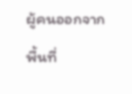ผู้คนออกจากพื้นที่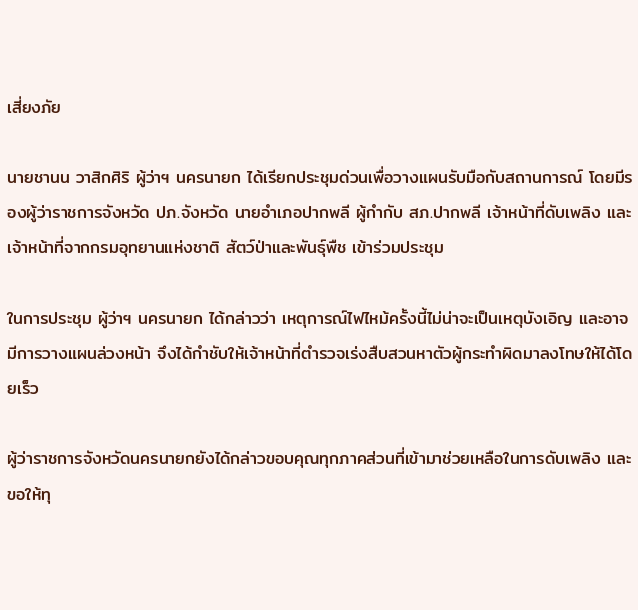เสี่ยงภัย

นายชานน วาสิกศิริ ผู้ว่าฯ นครนายก ได้เรียกประชุมด่วนเพื่อวางแผนรับมือกับสถานการณ์ โดยมีรองผู้ว่าราชการจังหวัด ปภ.จังหวัด นายอำเภอปากพลี ผู้กำกับ สภ.ปากพลี เจ้าหน้าที่ดับเพลิง และเจ้าหน้าที่จากกรมอุทยานแห่งชาติ สัตว์ป่าและพันธุ์พืช เข้าร่วมประชุม

ในการประชุม ผู้ว่าฯ นครนายก ได้กล่าวว่า เหตุการณ์ไฟไหม้ครั้งนี้ไม่น่าจะเป็นเหตุบังเอิญ และอาจมีการวางแผนล่วงหน้า จึงได้กำชับให้เจ้าหน้าที่ตำรวจเร่งสืบสวนหาตัวผู้กระทำผิดมาลงโทษให้ได้โดยเร็ว

ผู้ว่าราชการจังหวัดนครนายกยังได้กล่าวขอบคุณทุกภาคส่วนที่เข้ามาช่วยเหลือในการดับเพลิง และขอให้ทุ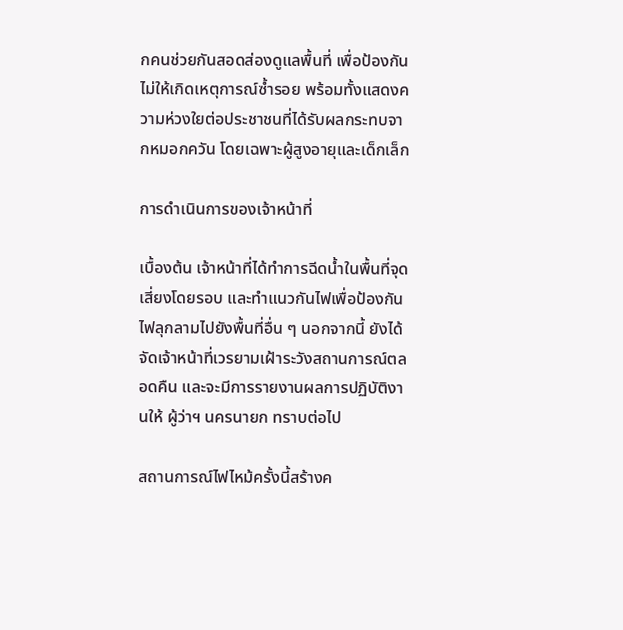กคนช่วยกันสอดส่องดูแลพื้นที่ เพื่อป้องกันไม่ให้เกิดเหตุการณ์ซ้ำรอย พร้อมทั้งแสดงความห่วงใยต่อประชาชนที่ได้รับผลกระทบจากหมอกควัน โดยเฉพาะผู้สูงอายุและเด็กเล็ก

การดำเนินการของเจ้าหน้าที่

เบื้องต้น เจ้าหน้าที่ได้ทำการฉีดน้ำในพื้นที่จุดเสี่ยงโดยรอบ และทำแนวกันไฟเพื่อป้องกันไฟลุกลามไปยังพื้นที่อื่น ๆ นอกจากนี้ ยังได้จัดเจ้าหน้าที่เวรยามเฝ้าระวังสถานการณ์ตลอดคืน และจะมีการรายงานผลการปฏิบัติงานให้ ผู้ว่าฯ นครนายก ทราบต่อไป

สถานการณ์ไฟไหม้ครั้งนี้สร้างค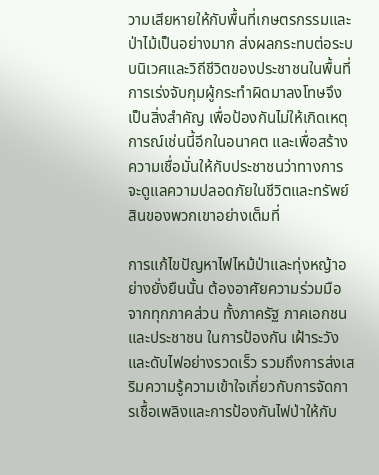วามเสียหายให้กับพื้นที่เกษตรกรรมและป่าไม้เป็นอย่างมาก ส่งผลกระทบต่อระบบนิเวศและวิถีชีวิตของประชาชนในพื้นที่ การเร่งจับกุมผู้กระทำผิดมาลงโทษจึงเป็นสิ่งสำคัญ เพื่อป้องกันไม่ให้เกิดเหตุการณ์เช่นนี้อีกในอนาคต และเพื่อสร้างความเชื่อมั่นให้กับประชาชนว่าทางการจะดูแลความปลอดภัยในชีวิตและทรัพย์สินของพวกเขาอย่างเต็มที่

การแก้ไขปัญหาไฟไหม้ป่าและทุ่งหญ้าอย่างยั่งยืนนั้น ต้องอาศัยความร่วมมือจากทุกภาคส่วน ทั้งภาครัฐ ภาคเอกชน และประชาชน ในการป้องกัน เฝ้าระวัง และดับไฟอย่างรวดเร็ว รวมถึงการส่งเสริมความรู้ความเข้าใจเกี่ยวกับการจัดการเชื้อเพลิงและการป้องกันไฟป่าให้กับ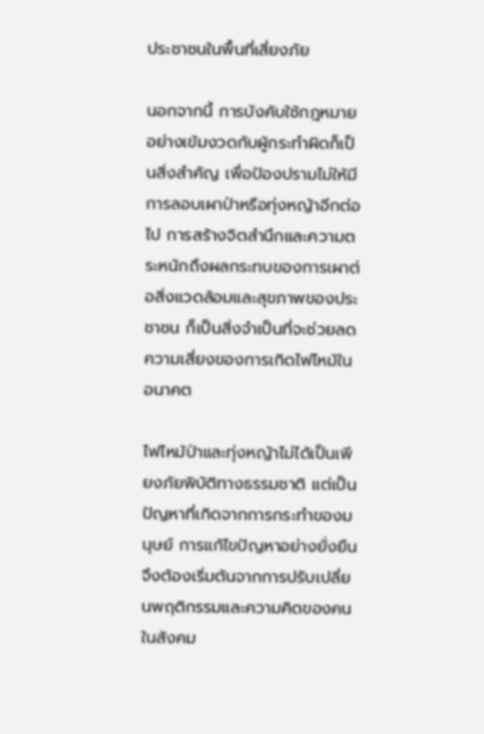ประชาชนในพื้นที่เสี่ยงภัย

นอกจากนี้ การบังคับใช้กฎหมายอย่างเข้มงวดกับผู้กระทำผิดก็เป็นสิ่งสำคัญ เพื่อป้องปรามไม่ให้มีการลอบเผาป่าหรือทุ่งหญ้าอีกต่อไป การสร้างจิตสำนึกและความตระหนักถึงผลกระทบของการเผาต่อสิ่งแวดล้อมและสุขภาพของประชาชน ก็เป็นสิ่งจำเป็นที่จะช่วยลดความเสี่ยงของการเกิดไฟไหม้ในอนาคต

ไฟไหม้ป่าและทุ่งหญ้าไม่ได้เป็นเพียงภัยพิบัติทางธรรมชาติ แต่เป็นปัญหาที่เกิดจากการกระทำของมนุษย์ การแก้ไขปัญหาอย่างยั่งยืนจึงต้องเริ่มต้นจากการปรับเปลี่ยนพฤติกรรมและความคิดของคนในสังคม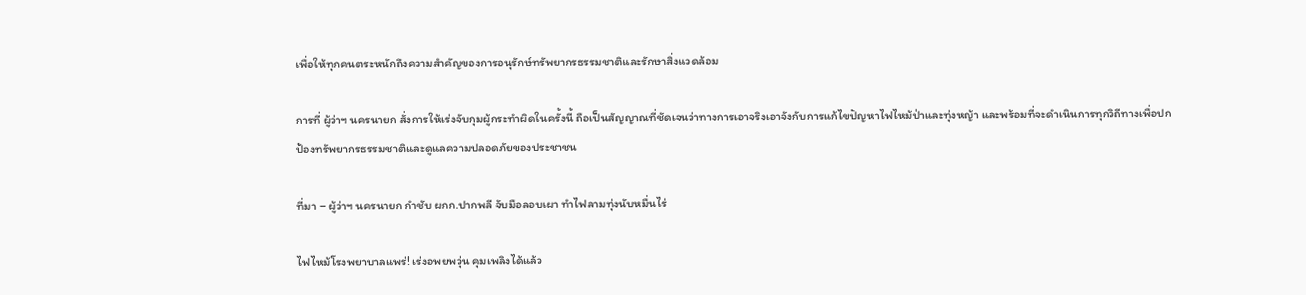เพื่อให้ทุกคนตระหนักถึงความสำคัญของการอนุรักษ์ทรัพยากรธรรมชาติและรักษาสิ่งแวดล้อม

การที่ ผู้ว่าฯ นครนายก สั่งการให้เร่งจับกุมผู้กระทำผิดในครั้งนี้ ถือเป็นสัญญาณที่ชัดเจนว่าทางการเอาจริงเอาจังกับการแก้ไขปัญหาไฟไหม้ป่าและทุ่งหญ้า และพร้อมที่จะดำเนินการทุกวิถีทางเพื่อปกป้องทรัพยากรธรรมชาติและดูแลความปลอดภัยของประชาชน

ที่มา – ผู้ว่าฯ นครนายก กำชับ ผกก.ปากพลี จับมือลอบเผา ทำไฟลามทุ่งนับหมื่นไร่

ไฟไหม้โรงพยาบาลแพร่! เร่งอพยพวุ่น คุมเพลิงได้แล้ว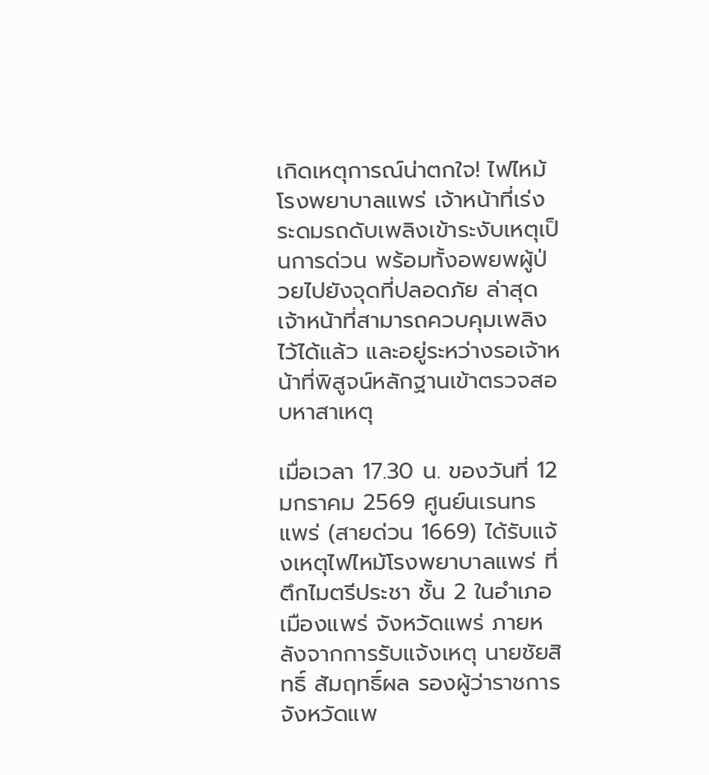เกิดเหตุการณ์น่าตกใจ! ไฟไหม้โรงพยาบาลแพร่ เจ้าหน้าที่เร่งระดมรถดับเพลิงเข้าระงับเหตุเป็นการด่วน พร้อมทั้งอพยพผู้ป่วยไปยังจุดที่ปลอดภัย ล่าสุดเจ้าหน้าที่สามารถควบคุมเพลิงไว้ได้แล้ว และอยู่ระหว่างรอเจ้าหน้าที่พิสูจน์หลักฐานเข้าตรวจสอบหาสาเหตุ

เมื่อเวลา 17.30 น. ของวันที่ 12 มกราคม 2569 ศูนย์นเรนทรแพร่ (สายด่วน 1669) ได้รับแจ้งเหตุไฟไหม้โรงพยาบาลแพร่ ที่ตึกไมตรีประชา ชั้น 2 ในอำเภอเมืองแพร่ จังหวัดแพร่ ภายหลังจากการรับแจ้งเหตุ นายชัยสิทธิ์ สัมฤทธิ์ผล รองผู้ว่าราชการจังหวัดแพ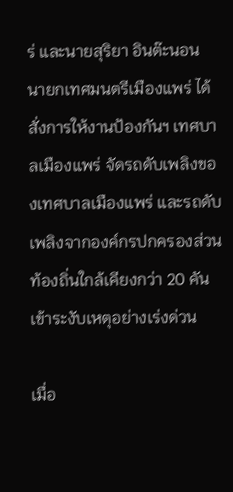ร่ และนายสุริยา อินต๊ะนอน นายกเทศมนตรีเมืองแพร่ ได้สั่งการให้งานป้องกันฯ เทศบาลเมืองแพร่ จัดรถดับเพลิงของเทศบาลเมืองแพร่ และรถดับเพลิงจากองค์กรปกครองส่วนท้องถิ่นใกล้เคียงกว่า 20 คัน เข้าระงับเหตุอย่างเร่งด่วน

เมื่อ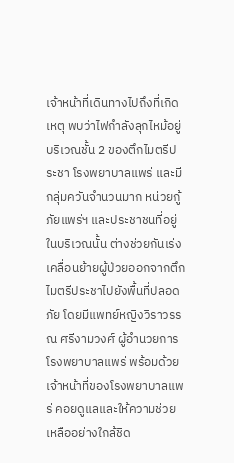เจ้าหน้าที่เดินทางไปถึงที่เกิดเหตุ พบว่าไฟกำลังลุกไหม้อยู่บริเวณชั้น 2 ของตึกไมตรีประชา โรงพยาบาลแพร่ และมีกลุ่มควันจำนวนมาก หน่วยกู้ภัยแพร่ฯ และประชาชนที่อยู่ในบริเวณนั้น ต่างช่วยกันเร่งเคลื่อนย้ายผู้ป่วยออกจากตึกไมตรีประชาไปยังพื้นที่ปลอดภัย โดยมีแพทย์หญิงวิราวรรณ ศรีงามวงศ์ ผู้อำนวยการโรงพยาบาลแพร่ พร้อมด้วยเจ้าหน้าที่ของโรงพยาบาลแพร่ คอยดูแลและให้ความช่วยเหลืออย่างใกล้ชิด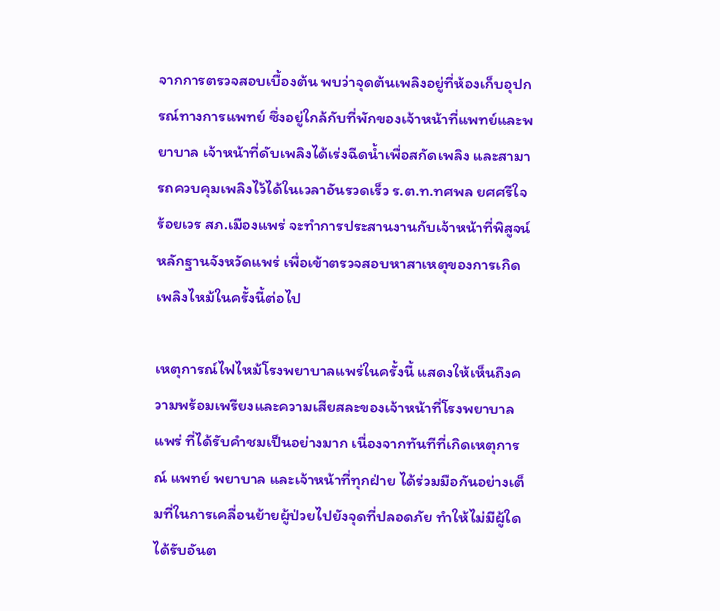จากการตรวจสอบเบื้องต้น พบว่าจุดต้นเพลิงอยู่ที่ห้องเก็บอุปกรณ์ทางการแพทย์ ซึ่งอยู่ใกล้กับที่พักของเจ้าหน้าที่แพทย์และพยาบาล เจ้าหน้าที่ดับเพลิงได้เร่งฉีดน้ำเพื่อสกัดเพลิง และสามารถควบคุมเพลิงไว้ได้ในเวลาอันรวดเร็ว ร.ต.ท.ทศพล ยศศรีใจ ร้อยเวร สภ.เมืองแพร่ จะทำการประสานงานกับเจ้าหน้าที่พิสูจน์หลักฐานจังหวัดแพร่ เพื่อเข้าตรวจสอบหาสาเหตุของการเกิดเพลิงไหม้ในครั้งนี้ต่อไป

เหตุการณ์ไฟไหม้โรงพยาบาลแพร่ในครั้งนี้ แสดงให้เห็นถึงความพร้อมเพรียงและความเสียสละของเจ้าหน้าที่โรงพยาบาลแพร่ ที่ได้รับคำชมเป็นอย่างมาก เนื่องจากทันทีที่เกิดเหตุการณ์ แพทย์ พยาบาล และเจ้าหน้าที่ทุกฝ่าย ได้ร่วมมือกันอย่างเต็มที่ในการเคลื่อนย้ายผู้ป่วยไปยังจุดที่ปลอดภัย ทำให้ไม่มีผู้ใดได้รับอันต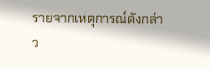รายจากเหตุการณ์ดังกล่าว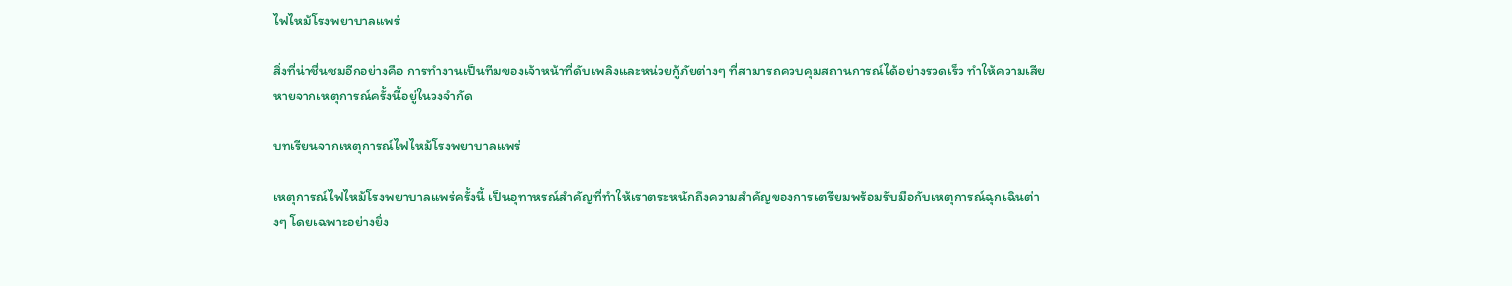ไฟไหม้โรงพยาบาลแพร่

สิ่งที่น่าชื่นชมอีกอย่างคือ การทำงานเป็นทีมของเจ้าหน้าที่ดับเพลิงและหน่วยกู้ภัยต่างๆ ที่สามารถควบคุมสถานการณ์ได้อย่างรวดเร็ว ทำให้ความเสียหายจากเหตุการณ์ครั้งนี้อยู่ในวงจำกัด

บทเรียนจากเหตุการณ์ไฟไหม้โรงพยาบาลแพร่

เหตุการณ์ไฟไหม้โรงพยาบาลแพร่ครั้งนี้ เป็นอุทาหรณ์สำคัญที่ทำให้เราตระหนักถึงความสำคัญของการเตรียมพร้อมรับมือกับเหตุการณ์ฉุกเฉินต่างๆ โดยเฉพาะอย่างยิ่ง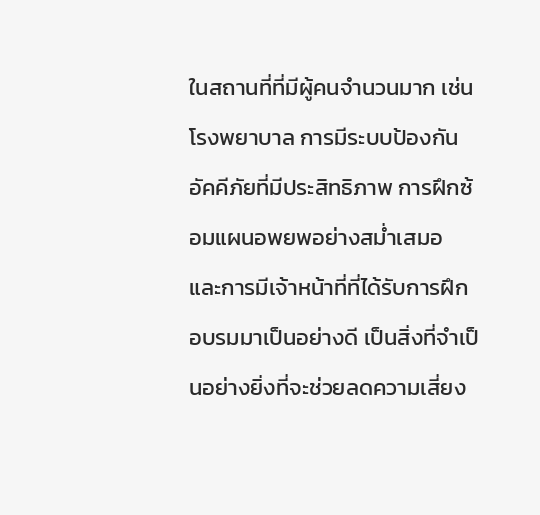ในสถานที่ที่มีผู้คนจำนวนมาก เช่น โรงพยาบาล การมีระบบป้องกันอัคคีภัยที่มีประสิทธิภาพ การฝึกซ้อมแผนอพยพอย่างสม่ำเสมอ และการมีเจ้าหน้าที่ที่ได้รับการฝึกอบรมมาเป็นอย่างดี เป็นสิ่งที่จำเป็นอย่างยิ่งที่จะช่วยลดความเสี่ยง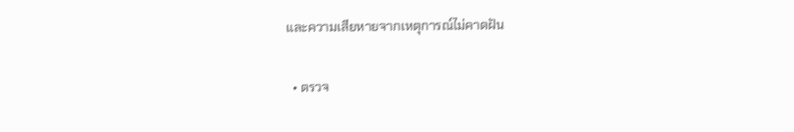และความเสียหายจากเหตุการณ์ไม่คาดฝัน

  • ตรวจ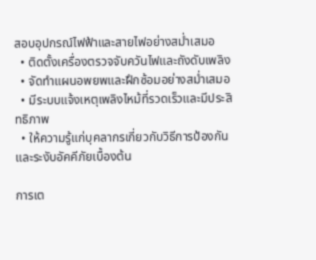สอบอุปกรณ์ไฟฟ้าและสายไฟอย่างสม่ำเสมอ
  • ติดตั้งเครื่องตรวจจับควันไฟและถังดับเพลิง
  • จัดทำแผนอพยพและฝึกซ้อมอย่างสม่ำเสมอ
  • มีระบบแจ้งเหตุเพลิงไหม้ที่รวดเร็วและมีประสิทธิภาพ
  • ให้ความรู้แก่บุคลากรเกี่ยวกับวิธีการป้องกันและระงับอัคคีภัยเบื้องต้น

การเต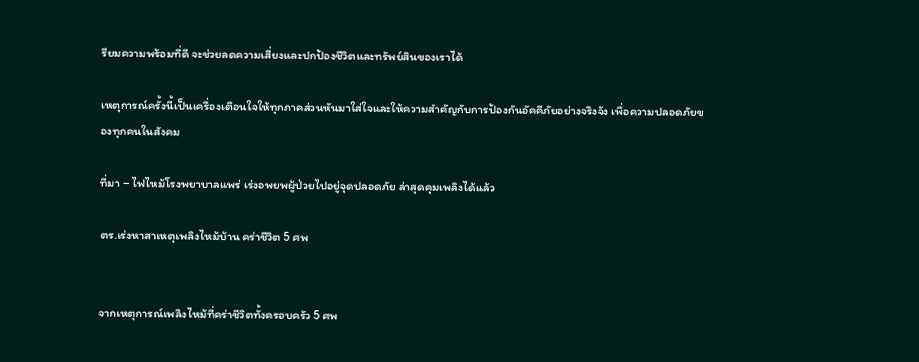รียมความพร้อมที่ดี จะช่วยลดความเสี่ยงและปกป้องชีวิตและทรัพย์สินของเราได้

เหตุการณ์ครั้งนี้เป็นเครื่องเตือนใจให้ทุกภาคส่วนหันมาใส่ใจและให้ความสำคัญกับการป้องกันอัคคีภัยอย่างจริงจัง เพื่อความปลอดภัยของทุกคนในสังคม

ที่มา – ไฟไหม้โรงพยาบาลแพร่ เร่งอพยพผู้ป่วยไปอยู่จุดปลอดภัย ล่าสุดคุมเพลิงได้แล้ว

ตร.เร่งหาสาเหตุเพลิงไหม้บ้าน คร่าชีวิต 5 ศพ


จากเหตุการณ์เพลิงไหม้ที่คร่าชีวิตทั้งครอบครัว 5 ศพ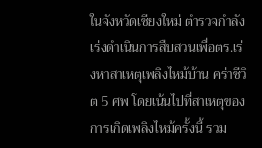ในจังหวัดเชียงใหม่ ตำรวจกำลังเร่งดำเนินการสืบสวนเพื่อตร.เร่งหาสาเหตุเพลิงไหม้บ้าน คร่าชีวิต 5 ศพ โดยเน้นไปที่สาเหตุของการเกิดเพลิงไหม้ครั้งนี้ รวม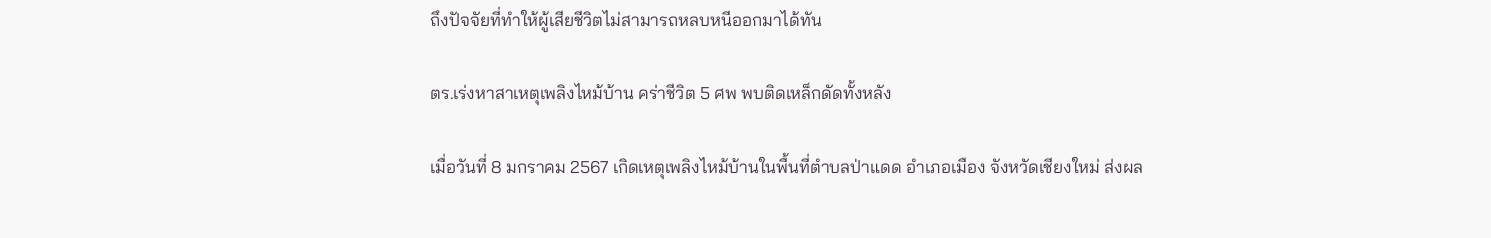ถึงปัจจัยที่ทำให้ผู้เสียชีวิตไม่สามารถหลบหนีออกมาได้ทัน

ตร.เร่งหาสาเหตุเพลิงไหม้บ้าน คร่าชีวิต 5 ศพ พบติดเหล็กดัดทั้งหลัง

เมื่อวันที่ 8 มกราคม 2567 เกิดเหตุเพลิงไหม้บ้านในพื้นที่ตำบลป่าแดด อำเภอเมือง จังหวัดเชียงใหม่ ส่งผล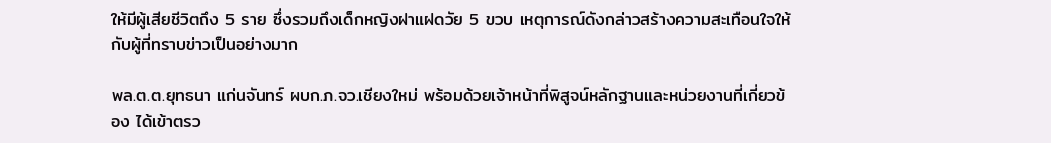ให้มีผู้เสียชีวิตถึง 5 ราย ซึ่งรวมถึงเด็กหญิงฝาแฝดวัย 5 ขวบ เหตุการณ์ดังกล่าวสร้างความสะเทือนใจให้กับผู้ที่ทราบข่าวเป็นอย่างมาก

พล.ต.ต.ยุทธนา แก่นจันทร์ ผบก.ภ.จว.เชียงใหม่ พร้อมด้วยเจ้าหน้าที่พิสูจน์หลักฐานและหน่วยงานที่เกี่ยวข้อง ได้เข้าตรว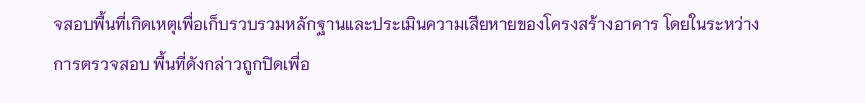จสอบพื้นที่เกิดเหตุเพื่อเก็บรวบรวมหลักฐานและประเมินความเสียหายของโครงสร้างอาคาร โดยในระหว่างการตรวจสอบ พื้นที่ดังกล่าวถูกปิดเพื่อ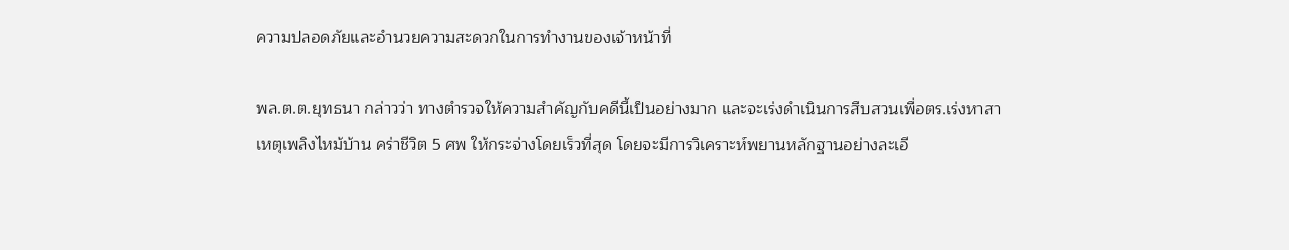ความปลอดภัยและอำนวยความสะดวกในการทำงานของเจ้าหน้าที่

พล.ต.ต.ยุทธนา กล่าวว่า ทางตำรวจให้ความสำคัญกับคดีนี้เป็นอย่างมาก และจะเร่งดำเนินการสืบสวนเพื่อตร.เร่งหาสาเหตุเพลิงไหม้บ้าน คร่าชีวิต 5 ศพ ให้กระจ่างโดยเร็วที่สุด โดยจะมีการวิเคราะห์พยานหลักฐานอย่างละเอี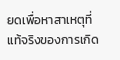ยดเพื่อหาสาเหตุที่แท้จริงของการเกิด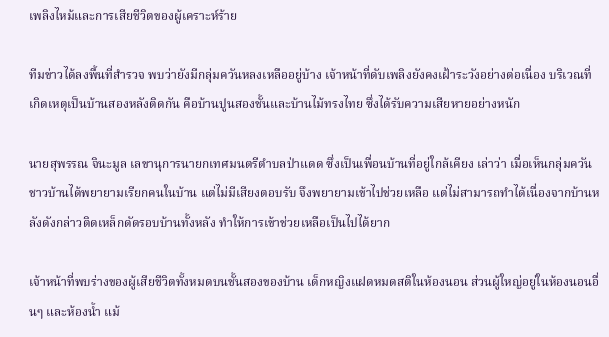เพลิงไหม้และการเสียชีวิตของผู้เคราะห์ร้าย

ทีมข่าวได้ลงพื้นที่สำรวจ พบว่ายังมีกลุ่มควันหลงเหลืออยู่บ้าง เจ้าหน้าที่ดับเพลิงยังคงเฝ้าระวังอย่างต่อเนื่อง บริเวณที่เกิดเหตุเป็นบ้านสองหลังติดกัน คือบ้านปูนสองชั้นและบ้านไม้ทรงไทย ซึ่งได้รับความเสียหายอย่างหนัก

นายสุพรรณ จินะมูล เลขานุการนายกเทศมนตรีตำบลป่าแดด ซึ่งเป็นเพื่อนบ้านที่อยู่ใกล้เคียง เล่าว่า เมื่อเห็นกลุ่มควัน ชาวบ้านได้พยายามเรียกคนในบ้าน แต่ไม่มีเสียงตอบรับ จึงพยายามเข้าไปช่วยเหลือ แต่ไม่สามารถทำได้เนื่องจากบ้านหลังดังกล่าวติดเหล็กดัดรอบบ้านทั้งหลัง ทำให้การเข้าช่วยเหลือเป็นไปได้ยาก

เจ้าหน้าที่พบร่างของผู้เสียชีวิตทั้งหมดบนชั้นสองของบ้าน เด็กหญิงแฝดหมดสติในห้องนอน ส่วนผู้ใหญ่อยู่ในห้องนอนอื่นๆ และห้องน้ำ แม้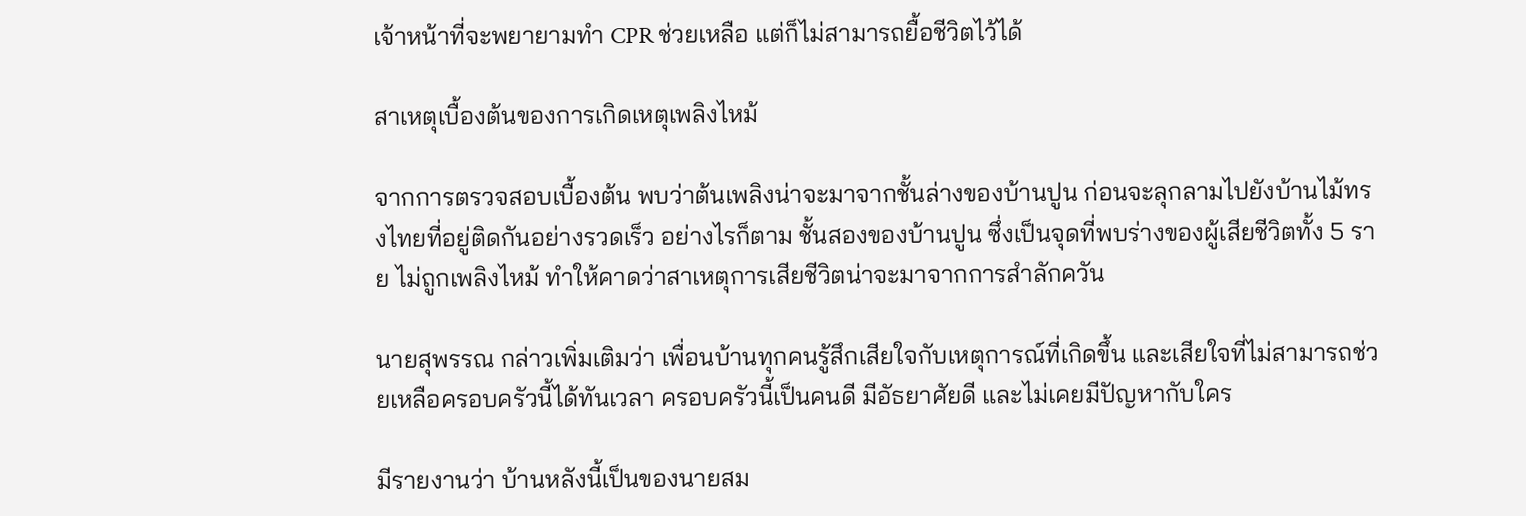เจ้าหน้าที่จะพยายามทำ CPR ช่วยเหลือ แต่ก็ไม่สามารถยื้อชีวิตไว้ได้

สาเหตุเบื้องต้นของการเกิดเหตุเพลิงไหม้

จากการตรวจสอบเบื้องต้น พบว่าต้นเพลิงน่าจะมาจากชั้นล่างของบ้านปูน ก่อนจะลุกลามไปยังบ้านไม้ทรงไทยที่อยู่ติดกันอย่างรวดเร็ว อย่างไรก็ตาม ชั้นสองของบ้านปูน ซึ่งเป็นจุดที่พบร่างของผู้เสียชีวิตทั้ง 5 ราย ไม่ถูกเพลิงไหม้ ทำให้คาดว่าสาเหตุการเสียชีวิตน่าจะมาจากการสำลักควัน

นายสุพรรณ กล่าวเพิ่มเติมว่า เพื่อนบ้านทุกคนรู้สึกเสียใจกับเหตุการณ์ที่เกิดขึ้น และเสียใจที่ไม่สามารถช่วยเหลือครอบครัวนี้ได้ทันเวลา ครอบครัวนี้เป็นคนดี มีอัธยาศัยดี และไม่เคยมีปัญหากับใคร

มีรายงานว่า บ้านหลังนี้เป็นของนายสม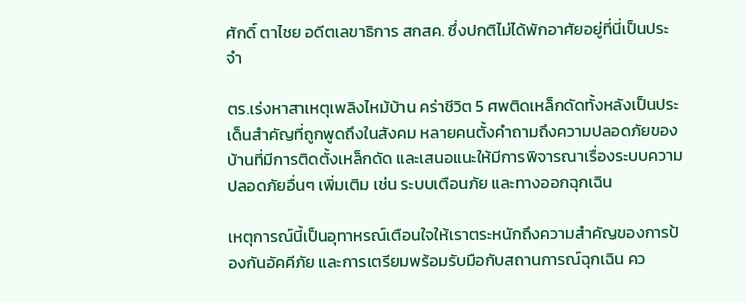ศักดิ์ ตาไชย อดีตเลขาธิการ สกสค. ซึ่งปกติไม่ได้พักอาศัยอยู่ที่นี่เป็นประจำ

ตร.เร่งหาสาเหตุเพลิงไหม้บ้าน คร่าชีวิต 5 ศพติดเหล็กดัดทั้งหลังเป็นประเด็นสำคัญที่ถูกพูดถึงในสังคม หลายคนตั้งคำถามถึงความปลอดภัยของบ้านที่มีการติดตั้งเหล็กดัด และเสนอแนะให้มีการพิจารณาเรื่องระบบความปลอดภัยอื่นๆ เพิ่มเติม เช่น ระบบเตือนภัย และทางออกฉุกเฉิน

เหตุการณ์นี้เป็นอุทาหรณ์เตือนใจให้เราตระหนักถึงความสำคัญของการป้องกันอัคคีภัย และการเตรียมพร้อมรับมือกับสถานการณ์ฉุกเฉิน คว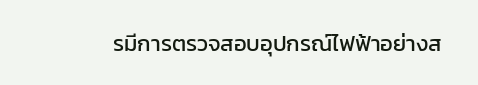รมีการตรวจสอบอุปกรณ์ไฟฟ้าอย่างส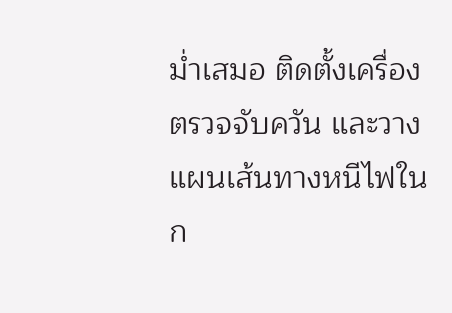ม่ำเสมอ ติดตั้งเครื่องตรวจจับควัน และวางแผนเส้นทางหนีไฟในก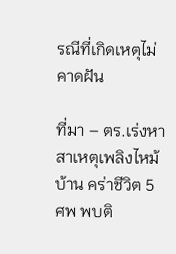รณีที่เกิดเหตุไม่คาดฝัน

ที่มา – ตร.เร่งหาสาเหตุเพลิงไหม้บ้าน คร่าชีวิต 5 ศพ พบติ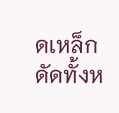ดเหล็กดัดทั้งห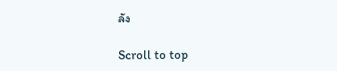ลัง

Scroll to top